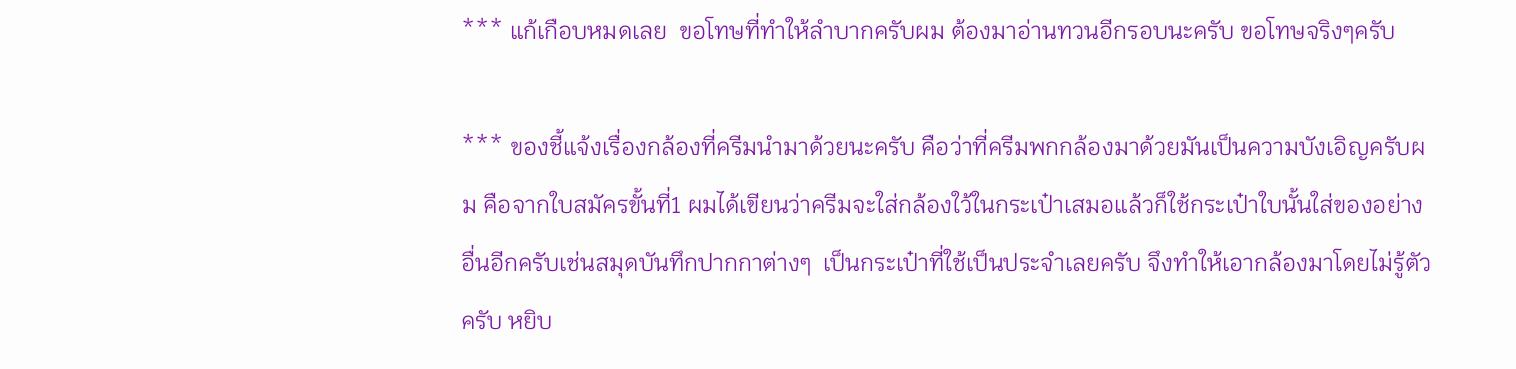*** แก้เกือบหมดเลย  ขอโทษที่ทำให้ลำบากครับผม ต้องมาอ่านทวนอีกรอบนะครับ ขอโทษจริงๆครับ

*** ของชี้แจ้งเรื่องกล้องที่ครีมนำมาด้วยนะครับ คือว่าที่ครีมพกกล้องมาด้วยมันเป็นความบังเอิญครับผม คือจากใบสมัครขั้นที่1 ผมได้เขียนว่าครีมจะใส่กล้องใว้ในกระเป๋าเสมอแล้วก็ใช้กระเป๋าใบนั้นใส่ของอย่างอื่นอีกครับเช่นสมุดบันทึกปากกาต่างๆ  เป็นกระเป๋าที่ใช้เป็นประจำเลยครับ จึงทำให้เอากล้องมาโดยไม่รู้ตัวครับ หยิบ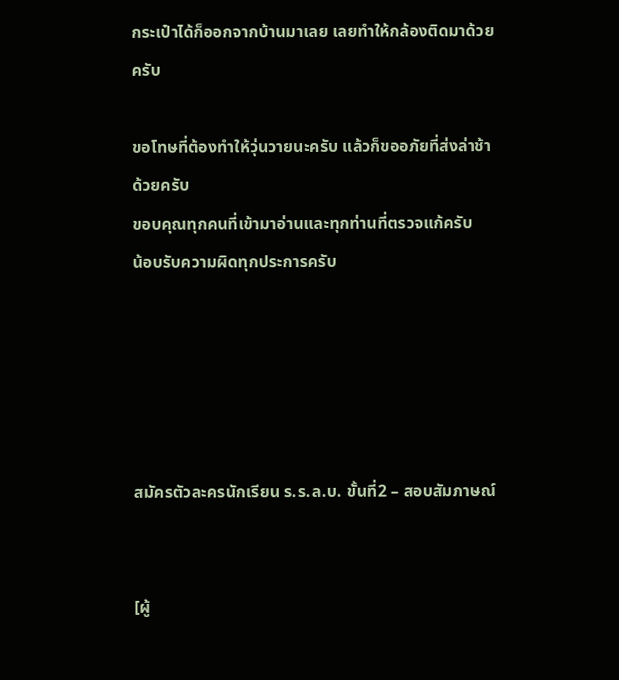กระเป๋าได้ก็ออกจากบ้านมาเลย เลยทำให้กล้องติดมาด้วยครับ

ขอโทษที่ต้องทำให้วุ่นวายนะครับ แล้วก็ขออภัยที่ส่งล่าช้าด้วยครับ
ขอบคุณทุกคนที่เข้ามาอ่านและทุกท่านที่ตรวจแก้ครับ
น้อบรับความผิดทุกประการครับ





สมัครตัวละครนักเรียน ร.ร.ล.บ. ขั้นที่2 – สอบสัมภาษณ์


[ผู้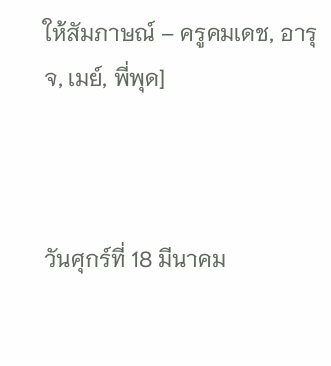ให้สัมภาษณ์ – ครูคมเดช, อารุจ, เมย์, พี่พุด]



วันศุกร์ที่ 18 มีนาคม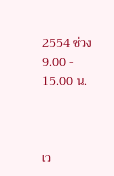2554 ช่วง 9.00 - 15.00 น.



เว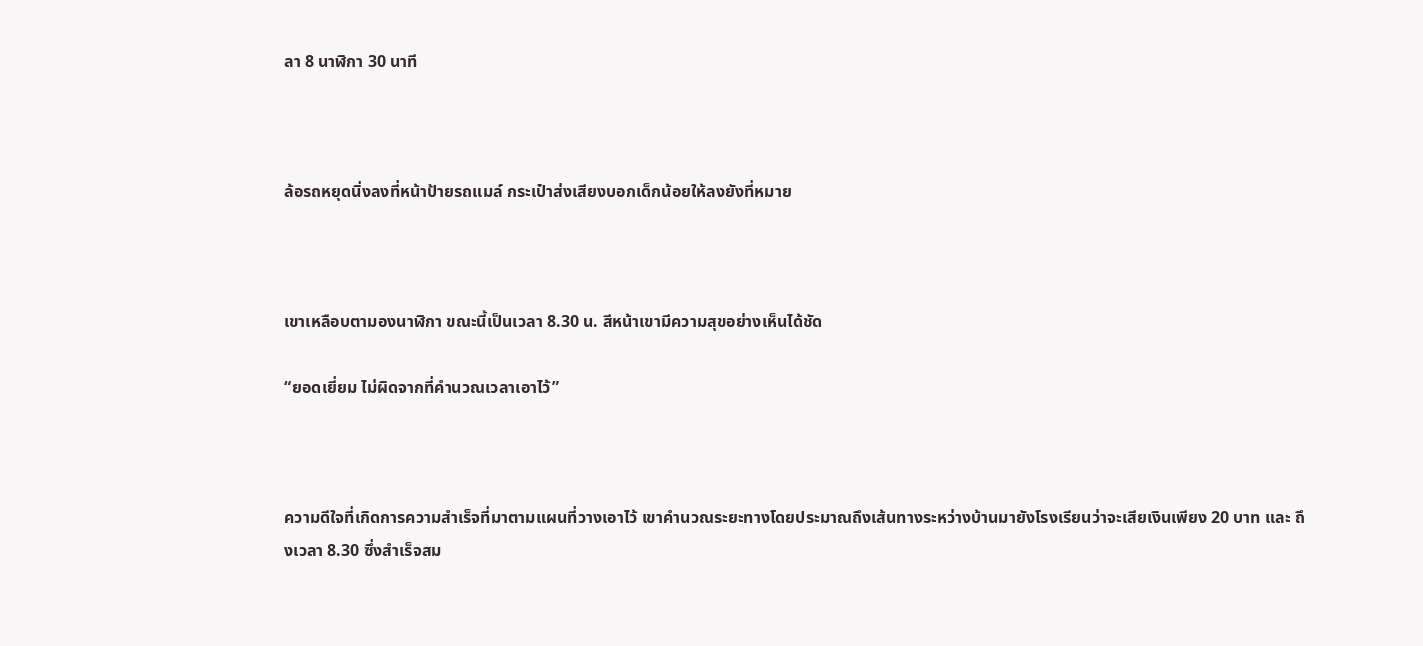ลา 8 นาฬิกา 30 นาที



ล้อรถหยุดนิ่งลงที่หน้าป้ายรถแมล์ กระเป๋าส่งเสียงบอกเด็กน้อยให้ลงยังที่หมาย



เขาเหลือบตามองนาฬิกา ขณะนี้เป็นเวลา 8.30 น. สีหน้าเขามีความสุขอย่างเห็นได้ชัด

“ยอดเยี่ยม ไม่ผิดจากที่คำนวณเวลาเอาไว้”



ความดีใจที่เกิดการความสำเร็จที่มาตามแผนที่วางเอาไว้ เขาคำนวณระยะทางโดยประมาณถึงเส้นทางระหว่างบ้านมายังโรงเรียนว่าจะเสียเงินเพียง 20 บาท และ ถึงเวลา 8.30 ซึ่งสำเร็จสม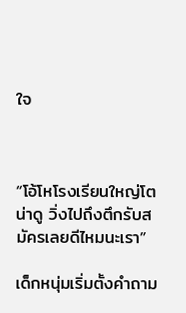ใจ



“โอ้โหโรงเรียนใหญ่โตน่าดู วิ่งไปถึงตึกรับสมัครเลยดีไหมนะเรา”

เด็กหนุ่มเริ่มตั้งคำถาม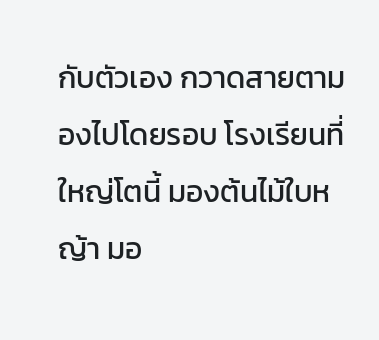กับตัวเอง กวาดสายตามองไปโดยรอบ โรงเรียนที่ใหญ่โตนี้ มองต้นไม้ใบหญ้า มอ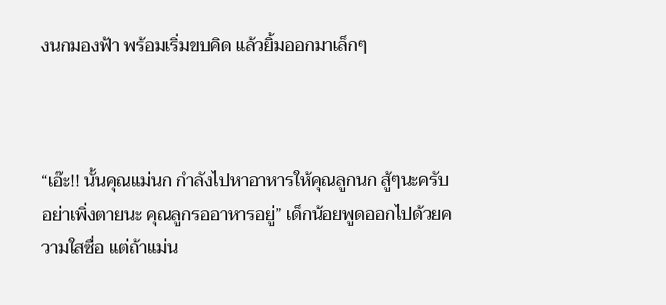งนกมองฟ้า พร้อมเริ่มขบคิด แล้วยิ้มออกมาเล็กๆ



“เอ๊ะ!! นั้นคุณแม่นก กำลังไปหาอาหารให้คุณลูกนก สู้ๆนะครับ อย่าเพิ่งตายนะ คุณลูกรออาหารอยู่” เด็กน้อยพูดออกไปด้วยความใสซื่อ แต่ถ้าแม่น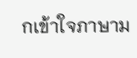กเข้าใจภาษาม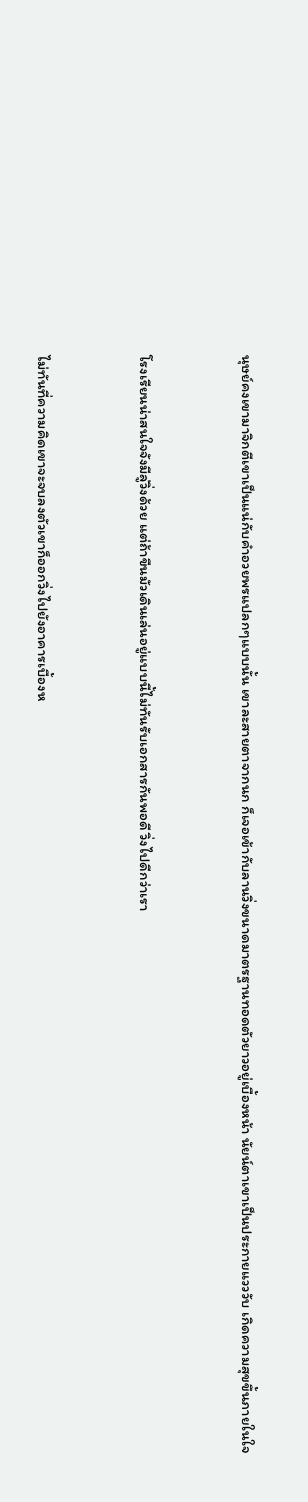นุษย์คงเขามาจิกตีเขาเป็นแน่กับคำอวยพรแปลกๆแบบนั้น เขาละสายตาจากนก ก็เจอเข้ากับลานวิ่งขนาดมาตรฐานทอดตัวยาวอยู่เบื้องหน้า นัยน์ตาเขาเป็นประกายแวววับ เกิดความสุขขึ้นภายในใจ



โรงเรียนน่าสนใจจังมีลู่วิ่งด้วย แต่ถ้าขืนมัวเดินเล่นอยู่แบบนี้ไม่ทันรับเอกสารกันพอดี วิ่งไปดีกว่าเรา



ไม่ทันที่ความคิดเขาจะจบลงตัวเขาก็ออกวิ่งไปยังอาคารเบื้องห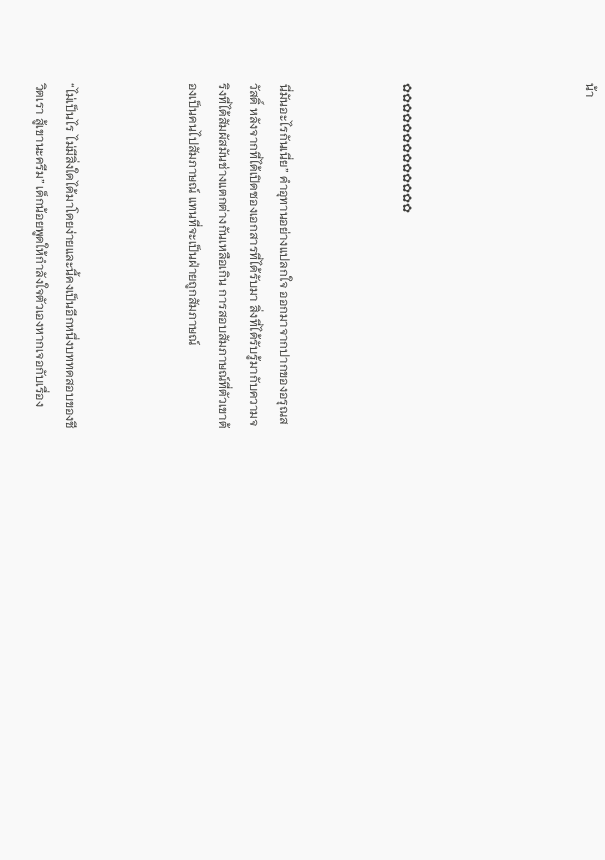น้า





✿✿✿✿✿✿✿✿✿✿✿✿✿



นี่มันอะไรกันเนี่ย” คำอุทานอย่างแปลกใจ ออกมาจากปากของอรุณสวัสดิ์ หลังจากที่ได้เปิดซองเอกสารที่ได้รับมา สิ่งที่ได้รับรู้มากับความจริงที่ได้สัมผัสมันช่างแตกต่างกันเหลือเกิน การสอบสัมภาษณ์ที่ตัวเขาต้องเป็นคนไปสัมภาษณ์ แทนที่จะเป็นฝ่ายถูกสัมภาษณ์



“ไม่เป็นไร ไม่มีสิ่งใดได้มาโดยง่ายและนี้คงเป็นอีกหนึ่งบททดสอบของชีวิตเรา สู้เขานะครีม” เด็กน้อยพูดให้กำลังใจตัวเองหากเจอกับเรื่อง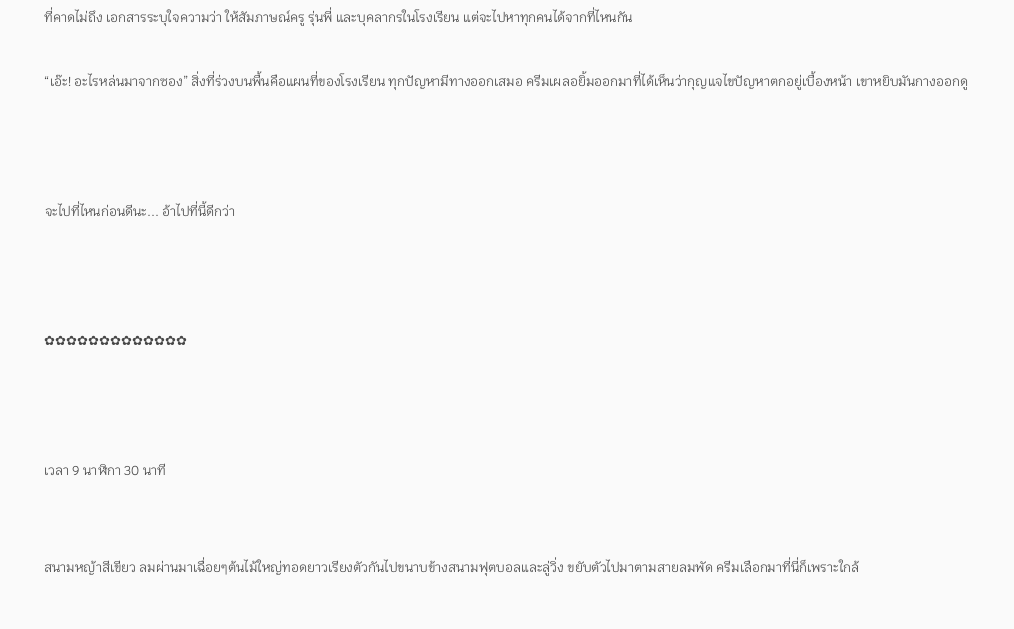ที่คาดไม่ถึง เอกสารระบุใจความว่า ให้สัมภาษณ์ครู รุ่นพี่ และบุคลากรในโรงเรียน แต่จะไปหาทุกคนได้จากที่ไหนกัน

“เอ๊ะ! อะไรหล่นมาจากซอง” สิ่งที่ร่วงบนพื้นคือแผนที่ของโรงเรียน ทุกปัญหามีทางออกเสมอ ครีมเผลอยิ้มออกมาที่ได้เห็นว่ากุญแจไขปัญหาตกอยู่เบื้องหน้า เขาหยิบมันกางออกดู



จะไปที่ไหนก่อนดีนะ... อ้าไปที่นี้ดีกว่า



✿✿✿✿✿✿✿✿✿✿✿✿✿



เวลา 9 นาฬิกา 30 นาที


สนามหญ้าสีเขียว ลมผ่านมาเฉื่อยๆต้นไม้ใหญ่ทอดยาวเรียงตัวกันไปขนาบข้างสนามฟุตบอลและลู่วิ่ง ขยับตัวไปมาตามสายลมพัด ครีมเลือกมาที่นี่ก็เพราะใกล้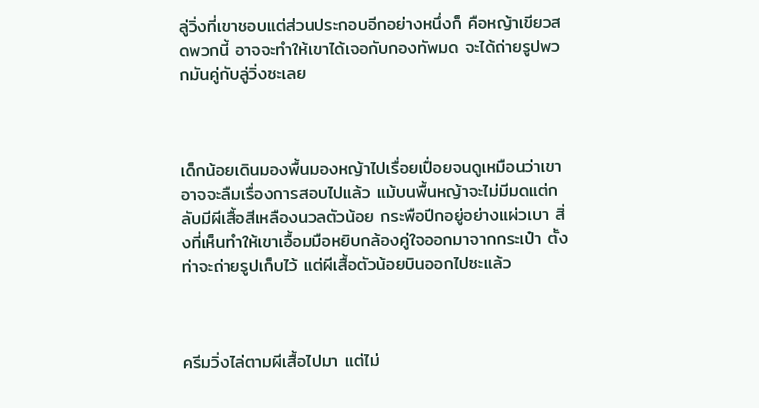ลู่วิ่งที่เขาชอบแต่ส่วนประกอบอีกอย่างหนึ่งก็ คือหญ้าเขียวสดพวกนี้ อาจจะทำให้เขาได้เจอกับกองทัพมด จะได้ถ่ายรูปพวกมันคู่กับลู่วิ่งซะเลย



เด็กน้อยเดินมองพื้นมองหญ้าไปเรื่อยเปื่อยจนดูเหมือนว่าเขาอาจจะลืมเรื่องการสอบไปแล้ว แม้บนพื้นหญ้าจะไม่มีมดแต่กลับมีผีเสื้อสีเหลืองนวลตัวน้อย กระพือปีกอยู่อย่างแผ่วเบา สิ่งที่เห็นทำให้เขาเอื้อมมือหยิบกล้องคู่ใจออกมาจากกระเป๋า ตั้งท่าจะถ่ายรูปเก็บไว้ แต่ผีเสื้อตัวน้อยบินออกไปซะแล้ว



ครีมวิ่งไล่ตามผีเสื้อไปมา แต่ไม่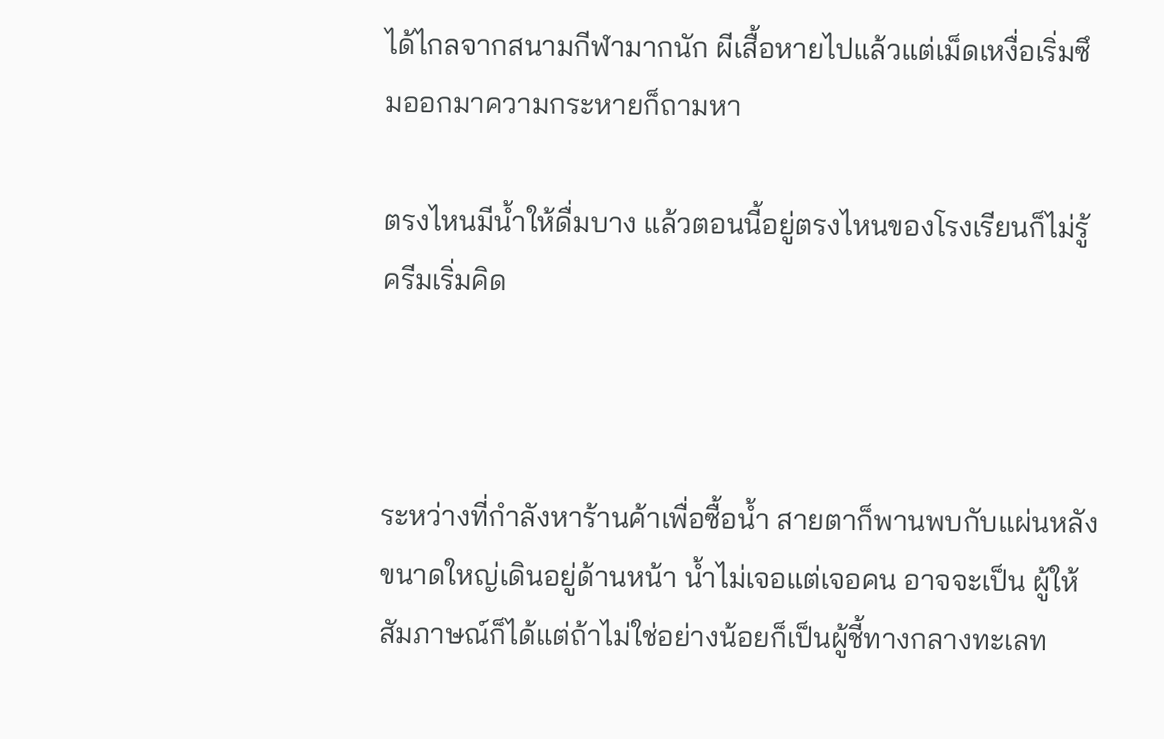ได้ไกลจากสนามกีฬามากนัก ผีเสื้อหายไปแล้วแต่เม็ดเหงื่อเริ่มซึมออกมาความกระหายก็ถามหา

ตรงไหนมีน้ำให้ดื่มบาง แล้วตอนนี้อยู่ตรงไหนของโรงเรียนก็ไม่รู้ ครีมเริ่มคิด



ระหว่างที่กำลังหาร้านค้าเพื่อซื้อน้ำ สายตาก็พานพบกับแผ่นหลังขนาดใหญ่เดินอยู่ด้านหน้า น้ำไม่เจอแต่เจอคน อาจจะเป็น ผู้ให้สัมภาษณ์ก็ได้แต่ถ้าไม่ใช่อย่างน้อยก็เป็นผู้ชี้ทางกลางทะเลท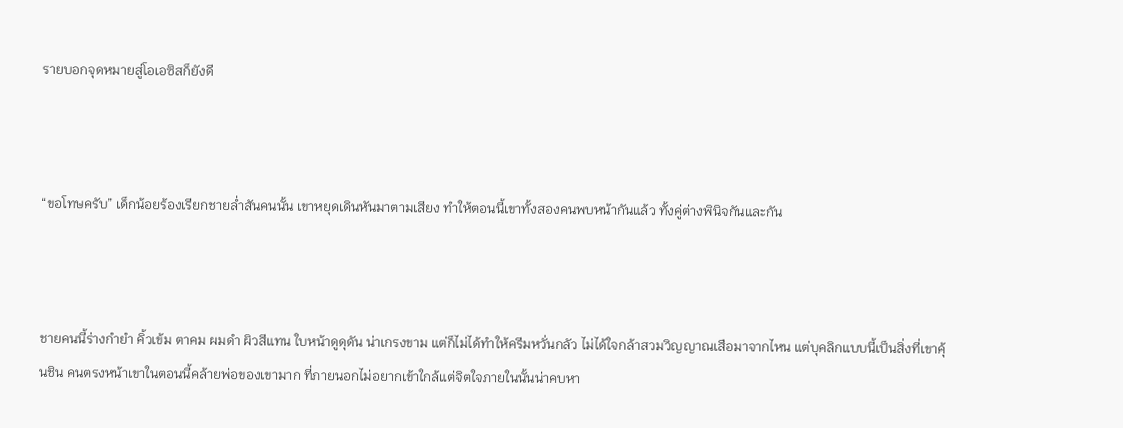รายบอกจุดหมายสู่โอเอซิสก็ยังดี



“ขอโทษครับ” เด็กน้อยร้องเรียกชายล่ำสันคนนั้น เขาหยุดเดินหันมาตามเสียง ทำให้ตอนนี้เขาทั้งสองคนพบหน้ากันแล้ว ทั้งคู่ต่างพินิจกันและกัน



ชายคนนี้ร่างกำยำ คิ้วเข้ม ตาคม ผมดำ ผิวสีแทน ใบหน้าดูดุดัน น่าเกรงขาม แต่ก็ไม่ได้ทำให้ครีมหวั่นกลัว ไม่ได้ใจกล้าสวมวิญญาณเสือมาจากไหน แต่บุคลิกแบบนี้เป็นสิ่งที่เขาคุ้นชิน คนตรงหน้าเขาในตอนนี้คล้ายพ่อของเขามาก ที่ภายนอกไม่อยากเข้าใกล้แต่จิตใจภายในนั้นน่าคบหา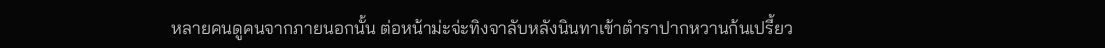หลายคนดูคนจากภายนอกนั้น ต่อหน้าม่ะจ่ะทิงจาลับหลังนินทาเข้าตำราปากหวานก้นเปรี้ยว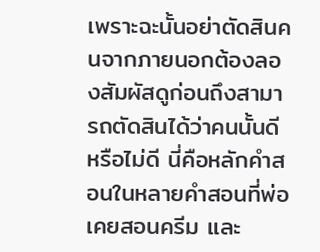เพราะฉะนั้นอย่าตัดสินคนจากภายนอกต้องลองสัมผัสดูก่อนถึงสามารถตัดสินได้ว่าคนนั้นดี หรือไม่ดี นี่คือหลักคำสอนในหลายคำสอนที่พ่อเคยสอนครีม และ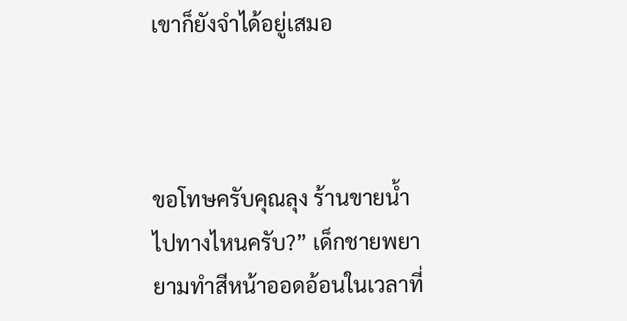เขาก็ยังจำได้อยู่เสมอ



ขอโทษครับคุณลุง ร้านขายน้ำไปทางไหนครับ?” เด็กชายพยายามทำสีหน้าออดอ้อนในเวลาที่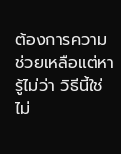ต้องการความช่วยเหลือแต่หารู้ไม่ว่า วิธีนี้ใช่ไม่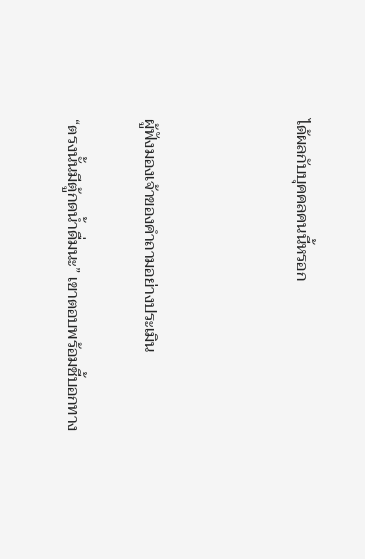ได้ผลกับบุคคลคนนี้หรอก



ผู้ฟังมองเจ้าของคำถามอย่างประเมิน

“ตรงนั้นมีตู้กดน้ำดื่มนะ” เขาตอบพร้อมชี้บอกทาง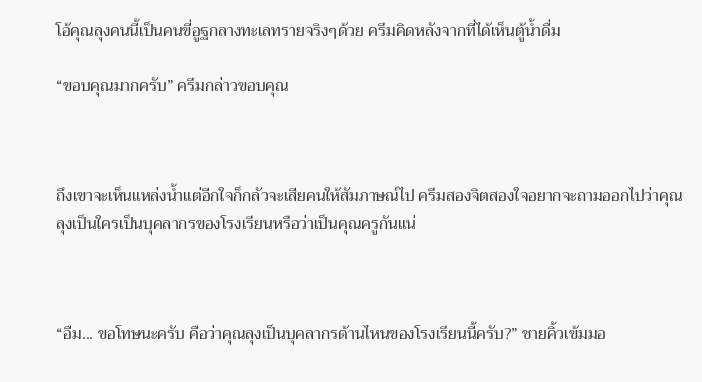โอ้คุณลุงคนนี้เป็นคนขี่อูฐกลางทะเลทรายจริงๆด้วย ครีมคิดหลังจากที่ได้เห็นตู้น้ำดื่ม

“ขอบคุณมากครับ” ครีมกล่าวขอบคุณ



ถึงเขาจะเห็นแหล่งน้ำแต่อีกใจก็กลัวจะเสียคนให้สัมภาษณ์ไป ครีมสองจิตสองใจอยากจะถามออกไปว่าคุณลุงเป็นใครเป็นบุคลากรของโรงเรียนหรือว่าเป็นคุณครูกันแน่



“อืม... ขอโทษนะครับ คือว่าคุณลุงเป็นบุคลากรด้านไหนของโรงเรียนนี้ครับ?” ชายคิ้วเข้มมอ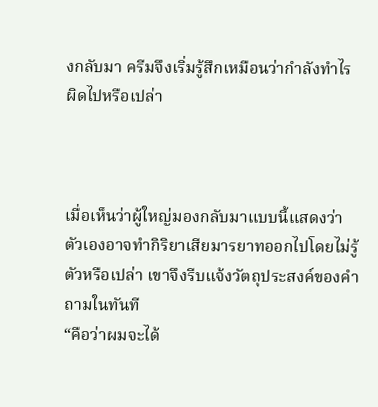งกลับมา ครีมจึงเริ่มรู้สึกเหมือนว่ากำลังทำไรผิดไปหรือเปล่า



เมื่อเห็นว่าผู้ใหญ่มองกลับมาแบบนี้แสดงว่าตัวเองอาจทำกิริยาเสียมารยาทออกไปโดยไม่รู้ตัวหรือเปล่า เขาจึงรีบแจ้งวัตถุประสงค์ของคำถามในทันที
“คือว่าผมจะได้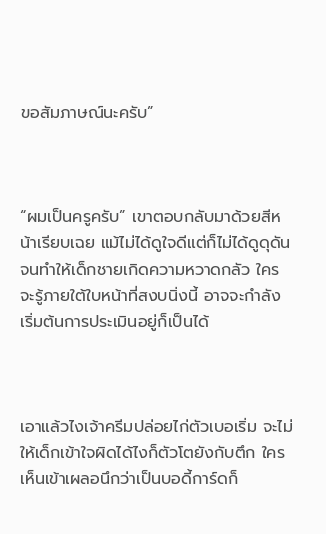ขอสัมภาษณ์นะครับ”



“ผมเป็นครูครับ” เขาตอบกลับมาด้วยสีหน้าเรียบเฉย แม้ไม่ได้ดูใจดีแต่ก็ไม่ได้ดูดุดันจนทำให้เด็กชายเกิดความหวาดกลัว ใครจะรู้ภายใต้ใบหน้าที่สงบนิ่งนี้ อาจจะกำลังเริ่มต้นการประเมินอยู่ก็เป็นได้



เอาแล้วไงเจ้าครีมปล่อยไก่ตัวเบอเริ่ม จะไม่ให้เด็กเข้าใจผิดได้ไงก็ตัวโตยังกับตึก ใครเห็นเข้าเผลอนึกว่าเป็นบอดี้การ์ดก็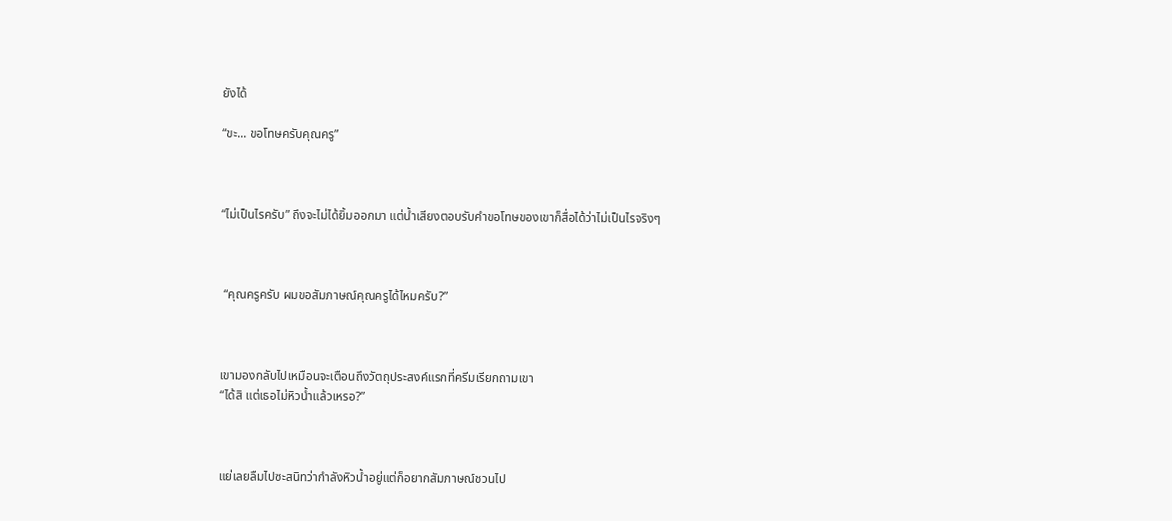ยังได้

“ขะ... ขอโทษครับคุณครู”



“ไม่เป็นไรครับ” ถึงจะไม่ได้ยิ้มออกมา แต่น้ำเสียงตอบรับคำขอโทษของเขาก็สื่อได้ว่าไม่เป็นไรจริงๆ



 “คุณครูครับ ผมขอสัมภาษณ์คุณครูได้ไหมครับ?”



เขามองกลับไปเหมือนจะเตือนถึงวัตถุประสงค์แรกที่ครีมเรียกถามเขา
“ได้สิ แต่เธอไม่หิวน้ำแล้วเหรอ?”



แย่เลยลืมไปซะสนิทว่ากำลังหิวน้ำอยู่แต่ก็อยากสัมภาษณ์ชวนไป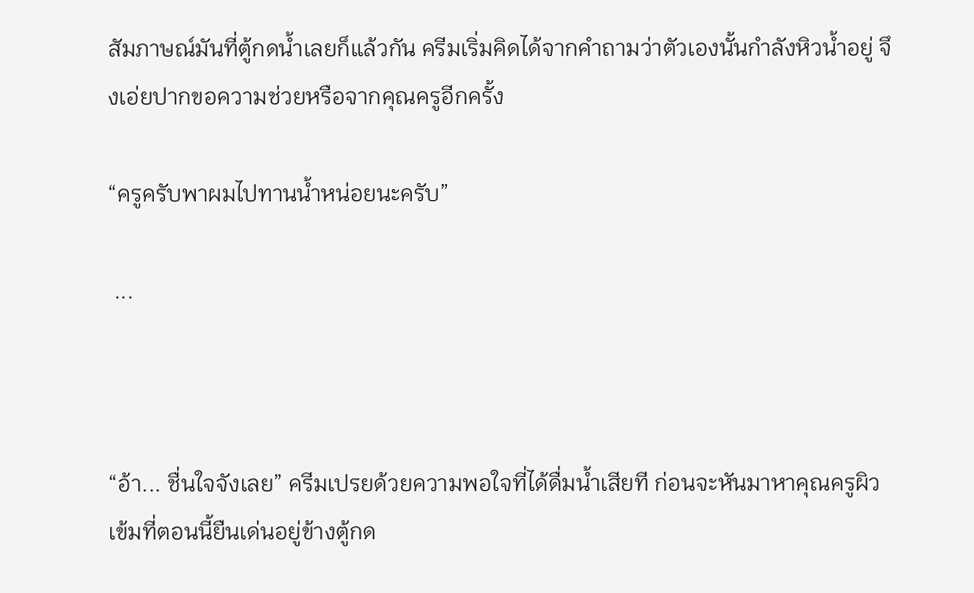สัมภาษณ์มันที่ตู้กดน้ำเลยก็แล้วกัน ครีมเริ่มคิดได้จากคำถามว่าตัวเองนั้นกำลังหิวน้ำอยู่ จึงเอ่ยปากขอความช่วยหรือจากคุณครูอีกครั้ง

“ครูครับพาผมไปทานน้ำหน่อยนะครับ”

 ...



“อ้า... ชื่นใจจังเลย” ครีมเปรยด้วยความพอใจที่ได้ดื่มน้ำเสียที ก่อนจะหันมาหาคุณครูผิวเข้มที่ตอนนี้ยืนเด่นอยู่ข้างตู้กด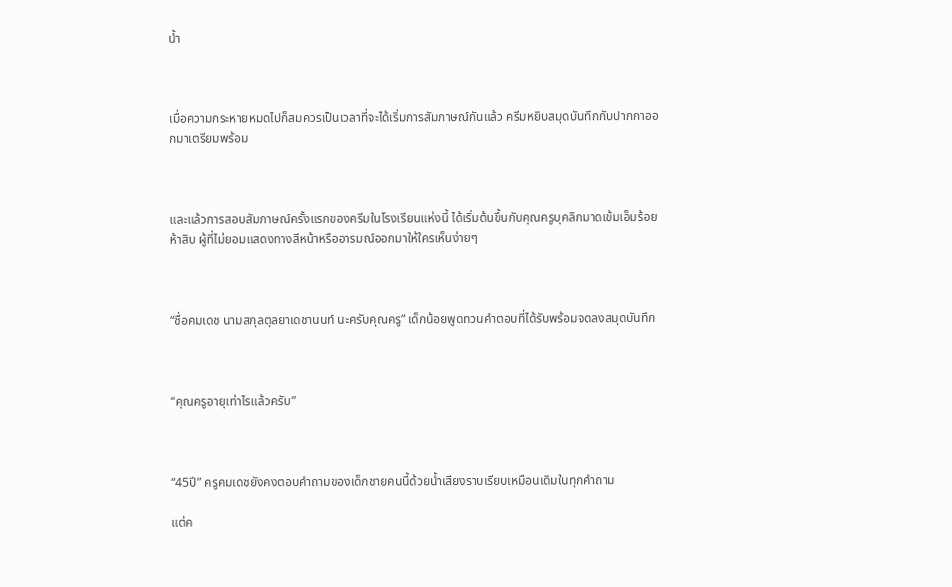น้ำ



เมื่อความกระหายหมดไปก็สมควรเป็นเวลาที่จะได้เริ่มการสัมภาษณ์กันแล้ว ครีมหยิบสมุดบันทึกกับปากกาออกมาเตรียมพร้อม



และแล้วการสอบสัมภาษณ์ครั้งแรกของครีมในโรงเรียนแห่งนี้ ได้เริ่มต้นขึ้นกับคุณครูบุคลิกมาดเข้มเอ็มร้อยห้าสิบ ผู้ที่ไม่ยอมแสดงทางสีหน้าหรืออารมณ์ออกมาให้ใครเห็นง่ายๆ



“ชื่อคมเดช นามสกุลตุลยาเดชานนท์ นะครับคุณครู” เด็กน้อยพูดทวนคำตอบที่ได้รับพร้อมจดลงสมุดบันทึก



“คุณครูอายุเท่าไรแล้วครับ”



“45ปี” ครูคมเดชยังคงตอบคำถามของเด็กชายคนนี้ด้วยน้ำเสียงราบเรียบเหมือนเดิมในทุกคำถาม

แต่ค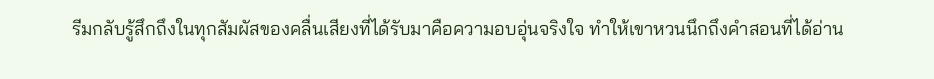รีมกลับรู้สึกถึงในทุกสัมผัสของคลื่นเสียงที่ได้รับมาคือความอบอุ่นจริงใจ ทำให้เขาหวนนึกถึงคำสอนที่ได้อ่าน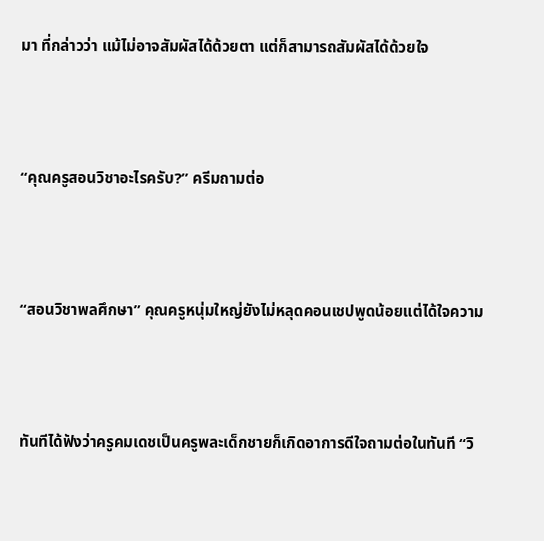มา ที่กล่าวว่า แม้ไม่อาจสัมผัสได้ด้วยตา แต่ก็สามารถสัมผัสได้ด้วยใจ



“คุณครูสอนวิชาอะไรครับ?” ครีมถามต่อ



“สอนวิชาพลศึกษา” คุณครูหนุ่มใหญ่ยังไม่หลุดคอนเชปพูดน้อยแต่ได้ใจความ



ทันทีได้ฟังว่าครูคมเดชเป็นครูพละเด็กชายก็เกิดอาการดีใจถามต่อในทันที “วิ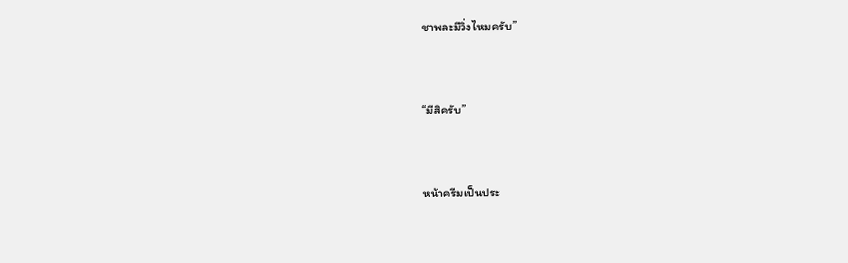ชาพละมีวิ่งไหมครับ”



“มีสิครับ”



หน้าครีมเป็นประ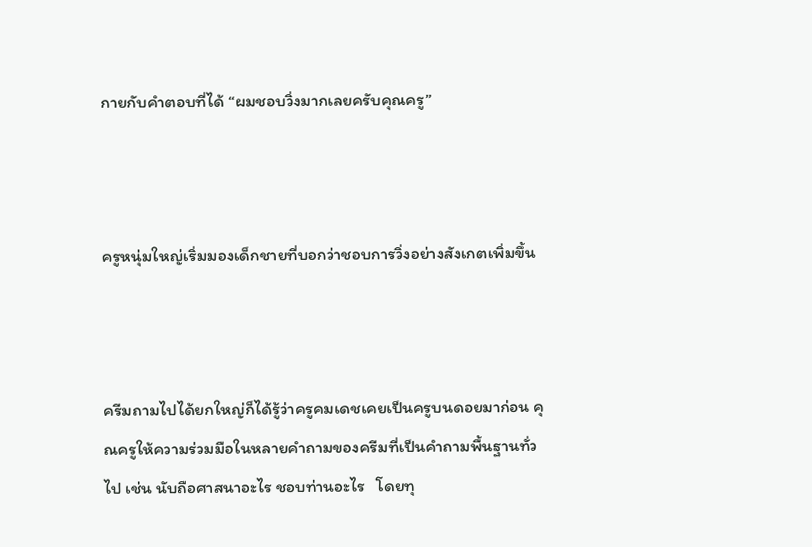กายกับคำตอบที่ได้ “ผมชอบวิ่งมากเลยครับคุณครู”



ครูหนุ่มใหญ่เริ่มมองเด็กชายที่บอกว่าชอบการวิ่งอย่างสังเกตเพิ่มขึ้น



ครีมถามไปได้ยกใหญ่ก็ได้รู้ว่าครูคมเดชเคยเป็นครูบนดอยมาก่อน คุณครูให้ความร่วมมือในหลายคำถามของครีมที่เป็นคำถามพื้นฐานทั่วไป เช่น นับถือศาสนาอะไร ชอบท่านอะไร   โดยทุ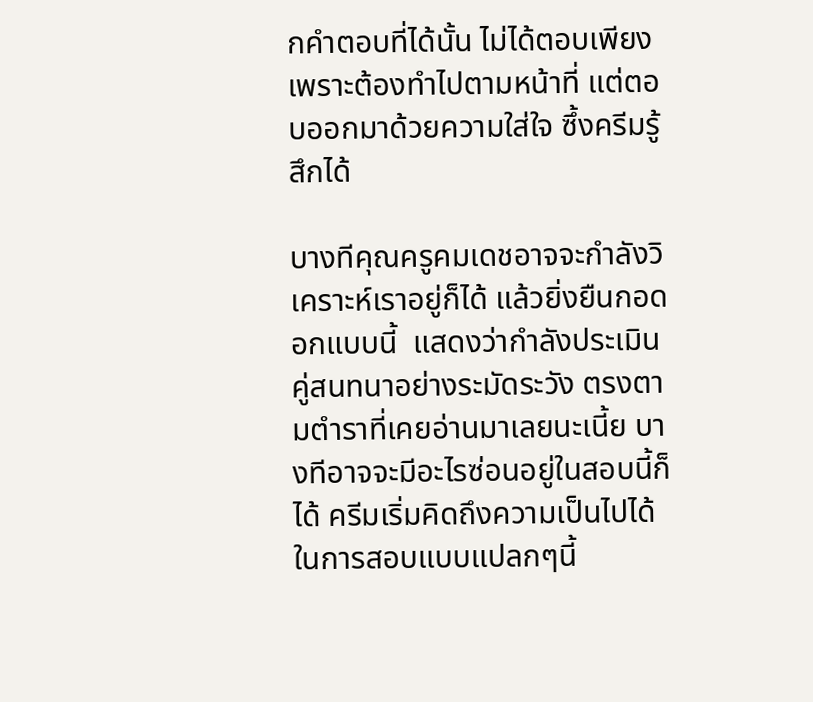กคำตอบที่ได้นั้น ไม่ได้ตอบเพียงเพราะต้องทำไปตามหน้าที่ แต่ตอบออกมาด้วยความใส่ใจ ซึ้งครีมรู้สึกได้

บางทีคุณครูคมเดชอาจจะกำลังวิเคราะห์เราอยู่ก็ได้ แล้วยิ่งยืนกอดอกแบบนี้  แสดงว่ากำลังประเมินคู่สนทนาอย่างระมัดระวัง ตรงตามตำราที่เคยอ่านมาเลยนะเนี้ย บางทีอาจจะมีอะไรซ่อนอยู่ในสอบนี้ก็ได้ ครีมเริ่มคิดถึงความเป็นไปได้ในการสอบแบบแปลกๆนี้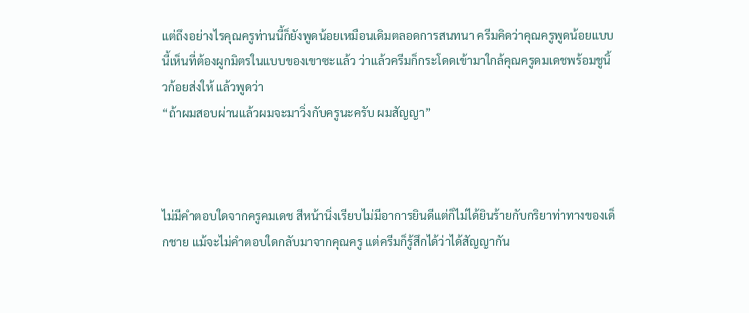แต่ถึงอย่างไรคุณครูท่านนี้ก็ยังพูดน้อยเหมือนเดิมตลอดการสนทนา ครีมคิดว่าคุณครูพูดน้อยแบบนี้เห็นที่ต้องผูกมิตรในแบบของเขาซะแล้ว ว่าแล้วครีมก็กระโดดเข้ามาใกล้คุณครูดมเดชพร้อมชูนิ้วก้อยส่งให้ แล้วพูดว่า
“ถ้าผมสอบผ่านแล้วผมจะมาวิ่งกับครูนะครับ ผมสัญญา”



ไม่มีคำตอบใดจากครูคมเดช สีหน้านิ่งเรียบไม่มีอาการยินดีแต่ก็ไม่ได้ยินร้ายกับกริยาท่าทางของเด็กชาย แม้จะไม่คำตอบใดกลับมาจากคุณครู แต่ครีมก็รู้สึกได้ว่าได้สัญญากัน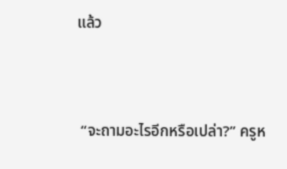แล้ว



 “จะถามอะไรอีกหรือเปล่า?” ครูห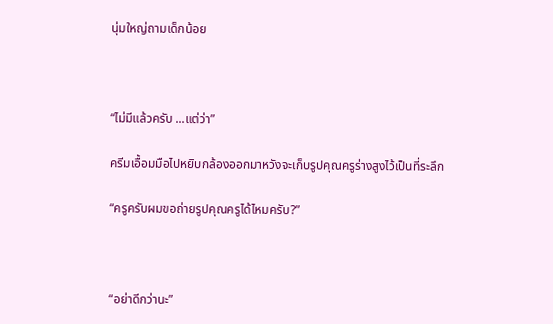นุ่มใหญ่ถามเด็กน้อย



“ไม่มีแล้วครับ ...แต่ว่า”

ครีมเอื้อมมือไปหยิบกล้องออกมาหวังจะเก็บรูปคุณครูร่างสูงไว้เป็นที่ระลึก

“ครูครับผมขอถ่ายรูปคุณครูได้ไหมครับ?”



“อย่าดีกว่านะ”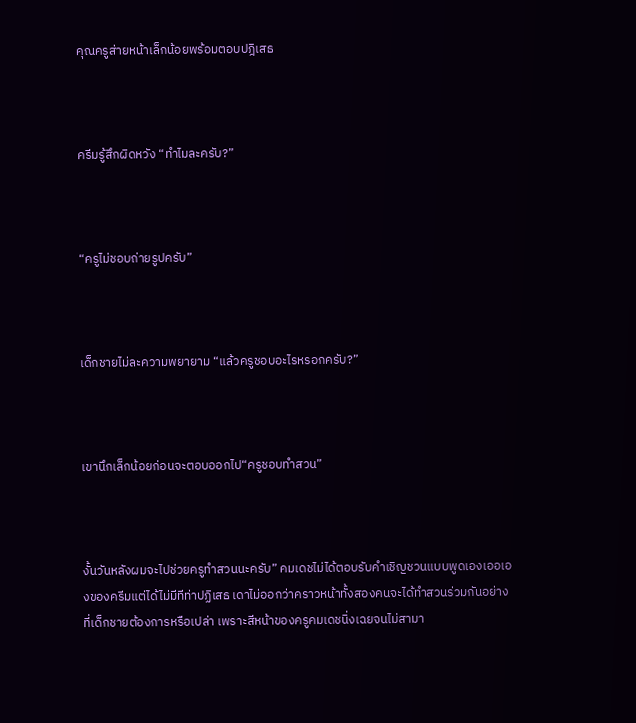คุณครูส่ายหน้าเล็กน้อยพร้อมตอบปฎิเสธ



ครีมรู้สึกผิดหวัง “ทำไมละครับ?”



“ครูไม่ชอบถ่ายรูปครับ”



เด็กชายไม่ละความพยายาม “แล้วครูชอบอะไรหรอกครับ?”



เขานึกเล็กน้อยก่อนจะตอบออกไป“ครูชอบทำสวน”



งั้นวันหลังผมจะไปช่วยครูทำสวนนะครับ” คมเดชไม่ได้ตอบรับคำเชิญชวนแบบพูดเองเออเองของครีมแต่ได้ไม่มีทีท่าปฏิเสธ เดาไม่ออกว่าคราวหน้าทั้งสองคนจะได้ทำสวนร่วมกันอย่างที่เด็กชายต้องการหรือเปล่า เพราะสีหน้าของครูคมเดชนิ่งเฉยจนไม่สามา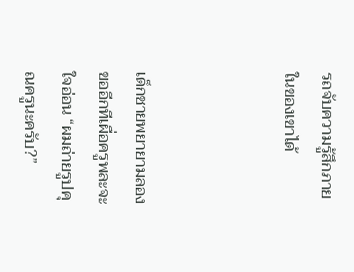รถจับความรู้สึกภายในของเขาได้



เด็กชายพยายามลองขออีกทีเผื่อครูพละจะใจอ่อน “ผมถ่ายรูปคุณครูนะครับ?”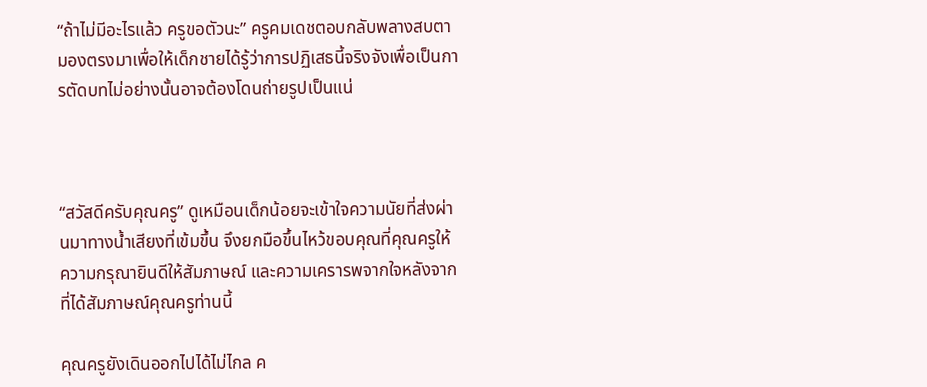“ถ้าไม่มีอะไรแล้ว ครูขอตัวนะ” ครูคมเดชตอบกลับพลางสบตามองตรงมาเพื่อให้เด็กชายได้รู้ว่าการปฏิเสธนี้จริงจังเพื่อเป็นการตัดบทไม่อย่างนั้นอาจต้องโดนถ่ายรูปเป็นแน่



“สวัสดีครับคุณครู” ดูเหมือนเด็กน้อยจะเข้าใจความนัยที่ส่งผ่านมาทางน้ำเสียงที่เข้มขึ้น จึงยกมือขึ้นไหว้ขอบคุณที่คุณครูให้ความกรุณายินดีให้สัมภาษณ์ และความเครารพจากใจหลังจากที่ได้สัมภาษณ์คุณครูท่านนี้

คุณครูยังเดินออกไปได้ไม่ไกล ค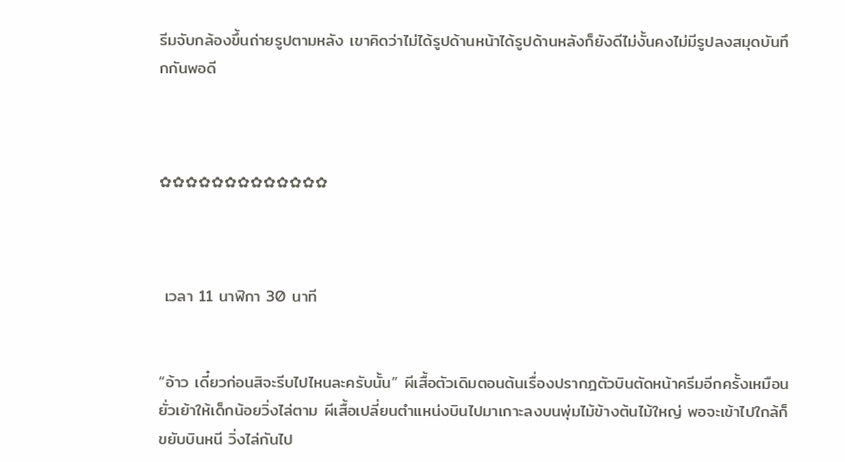รีมจับกล้องขึ้นถ่ายรูปตามหลัง เขาคิดว่าไม่ได้รูปด้านหน้าได้รูปด้านหลังก็ยังดีไม่งั้นคงไม่มีรูปลงสมุดบันทึกกันพอดี



✿✿✿✿✿✿✿✿✿✿✿✿✿



 เวลา 11 นาฬิกา 30 นาที


“อ้าว เดี๋ยวก่อนสิจะรีบไปไหนละครับนั้น” ผีเสื้อตัวเดิมตอนต้นเรื่องปรากฎตัวบินตัดหน้าครีมอีกครั้งเหมือนยั่วเย้าให้เด็กน้อยวิ่งไล่ตาม ผีเสื้อเปลี่ยนตำแหน่งบินไปมาเกาะลงบนพุ่มไม้ข้างต้นไม้ใหญ่ พอจะเข้าไปใกล้ก็ขยับบินหนี วิ่งไล่กันไป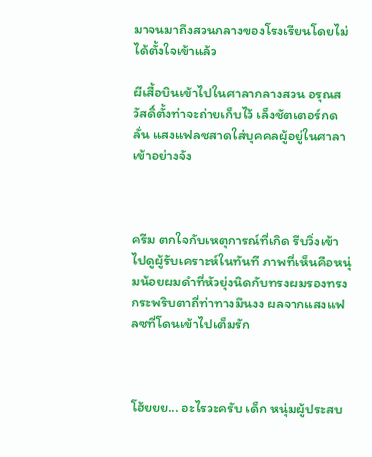มาจนมาถึงสวนกลางของโรงเรียนโดยไม่ได้ตั้งใจเข้าแล้ว

ผีเสื้อบินเข้าไปในศาลากลางสวน อรุณสวัสดิ์ตั้งท่าจะถ่ายเก็บไว้ เล็งชัตเตอร์กดลั่น แสงแฟลชสาดใส่บุคคลผู้อยู่ในศาลาเข้าอย่างจัง



ครีม ตกใจกับเหตุการณ์ที่เกิด รีบวิ่งเข้าไปดูผู้รับเคราะห์ในทันที ภาพที่เห็นคือหนุ่มน้อยผมดำที่หัวยุ่งนิดกับทรงผมรองทรง กระพริบตาถี่ท่าทางมึนงง ผลจากแสงแฟลซที่โดนเข้าไปเต็มรัก



โฮ้ยยย... อะไรวะครับ เด็ก หนุ่มผู้ประสบ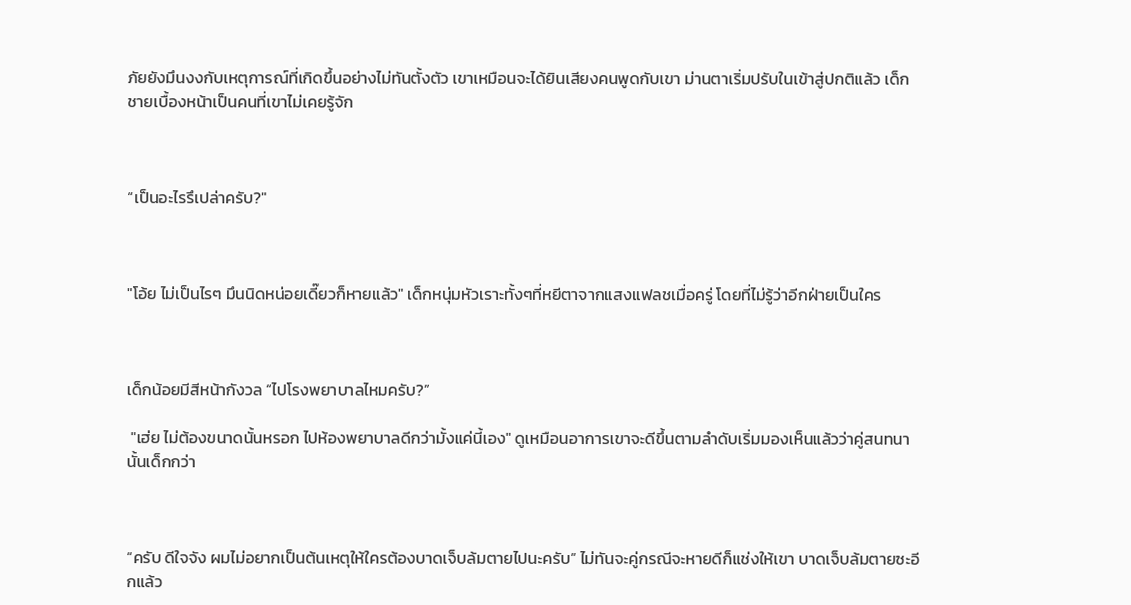ภัยยังมึนงงกับเหตุการณ์ที่เกิดขึ้นอย่างไม่ทันตั้งตัว เขาเหมือนจะได้ยินเสียงคนพูดกับเขา ม่านตาเริ่มปรับในเข้าสู่ปกติแล้ว เด็กชายเบื้องหน้าเป็นคนที่เขาไม่เคยรู้จัก



“เป็นอะไรรึเปล่าครับ?"



"โอ้ย ไม่เป็นไรๆ มึนนิดหน่อยเดี๊ยวก็หายแล้ว" เด็กหนุ่มหัวเราะทั้งๆที่หยีตาจากแสงแฟลชเมื่อครู่ โดยที่ไม่รู้ว่าอีกฝ่ายเป็นใคร



เด็กน้อยมีสีหน้ากังวล “ไปโรงพยาบาลไหมครับ?”

 "เฮ่ย ไม่ต้องขนาดนั้นหรอก ไปห้องพยาบาลดีกว่ามั้งแค่นี้เอง" ดูเหมือนอาการเขาจะดีขึ้นตามลำดับเริ่มมองเห็นแล้วว่าคู่สนทนานั้นเด็กกว่า



“ครับ ดีใจจัง ผมไม่อยากเป็นต้นเหตุให้ใครต้องบาดเจ็บล้มตายไปนะครับ” ไม่ทันจะคู่กรณีจะหายดีก็แช่งให้เขา บาดเจ็บล้มตายซะอีกแล้ว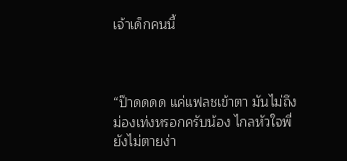เจ้าเด็กคนนี้



“ป๊าดดดด แค่แฟลชเข้าตา มันไม่ถึงม่องเท่งหรอกครับน้อง ไกลหัวใจพี่ยังไม่ตายง่า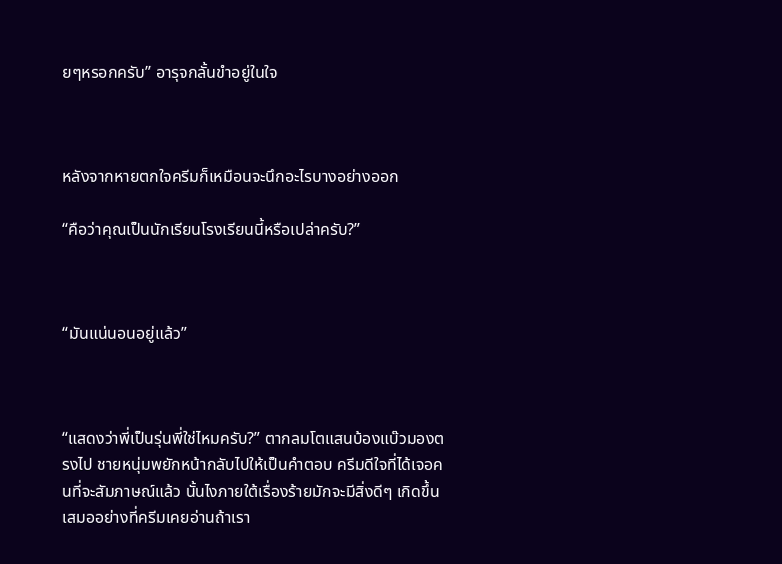ยๆหรอกครับ” อารุจกลั้นขำอยู่ในใจ



หลังจากหายตกใจครีมก็เหมือนจะนึกอะไรบางอย่างออก

“คือว่าคุณเป็นนักเรียนโรงเรียนนี้หรือเปล่าครับ?”



“มันแน่นอนอยู่แล้ว”



“แสดงว่าพี่เป็นรุ่นพี่ใช่ไหมครับ?” ตากลมโตแสนบ้องแบ๊วมองตรงไป ชายหนุ่มพยักหน้ากลับไปให้เป็นคำตอบ ครีมดีใจที่ได้เจอคนที่จะสัมภาษณ์แล้ว นั้นไงภายใต้เรื่องร้ายมักจะมีสิ่งดีๆ เกิดขึ้นเสมออย่างที่ครีมเคยอ่านถ้าเรา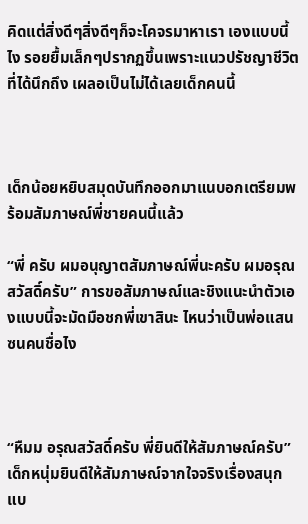คิดแต่สิ่งดีๆสิ่งดีๆก็จะโคจรมาหาเรา เองแบบนี้ไง รอยยื้มเล็กๆปรากฏขึ้นเพราะแนวปรัชญาชีวิตที่ได้นึกถึง เผลอเป็นไม่ได้เลยเด็กคนนี้



เด็กน้อยหยิบสมุดบันทึกออกมาแนบอกเตรียมพร้อมสัมภาษณ์พี่ชายคนนี้แล้ว

“พี่ ครับ ผมอนุญาตสัมภาษณ์พี่นะครับ ผมอรุณสวัสดิ์ครับ” การขอสัมภาษณ์และชิงแนะนำตัวเองแบบนี้จะมัดมือชกพี่เขาสินะ ไหนว่าเป็นพ่อแสนซนคนชื่อไง



“หืมม อรุณสวัสดิ์ครับ พี่ยินดีให้สัมภาษณ์ครับ” เด็กหนุ่มยินดีให้สัมภาษณ์จากใจจริงเรื่องสนุกแบ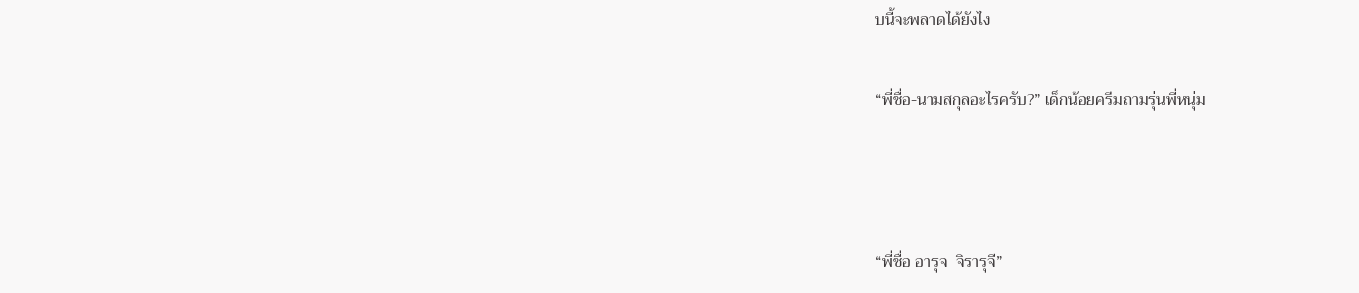บนี้จะพลาดได้ยังไง

“พี่ชื่อ-นามสกุลอะไรครับ?” เด็กน้อยครีมถามรุ่นพี่หนุ่ม



“พี่ชื่อ อารุจ  จิรารุจี”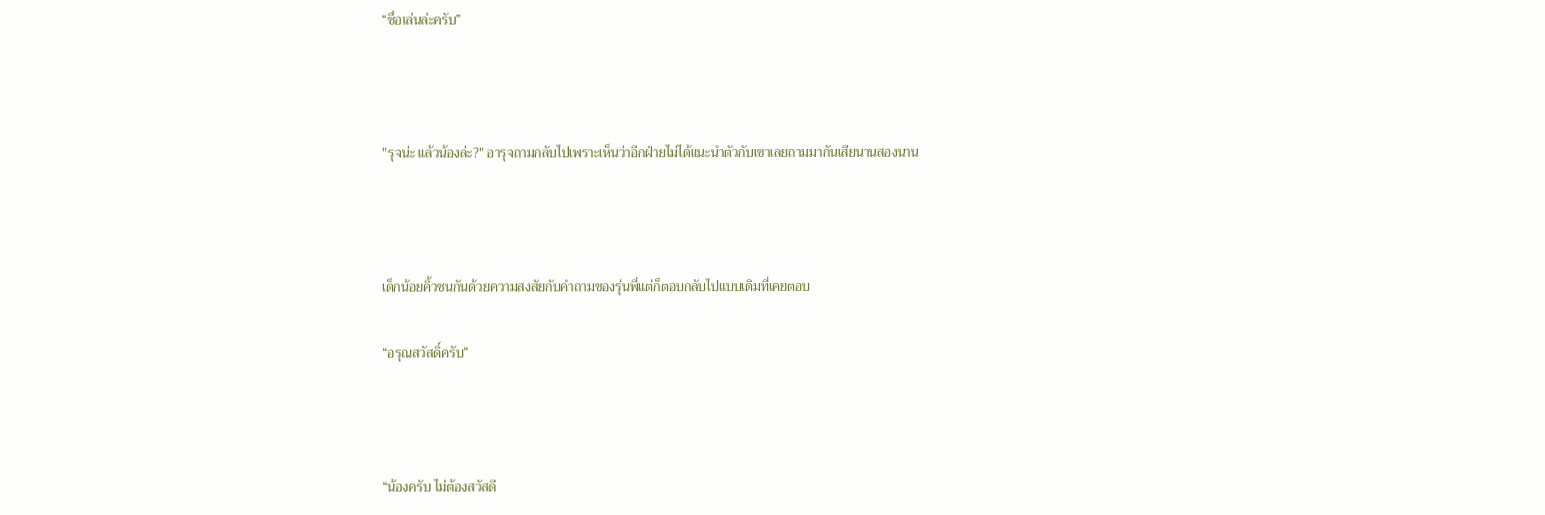“ชื่อเล่นล่ะครับ”



"รุจน่ะ แล้วน้องล่ะ?" อารุจถามกลับไปเพราะเห็นว่าอีกฝ่ายไม่ได้แนะนำตัวกับเขาเลยถามมากันเสียนานสองนาน



เด็กน้อยคิ้วชนกันด้วยความสงสัยกับคำถามของรุ่นพี่แต่ก็ตอบกลับไปแบบเดิมที่เคยตอบ

“อรุณสวัสดิ์ครับ”



“น้องครับ ไม่ต้องสวัสดี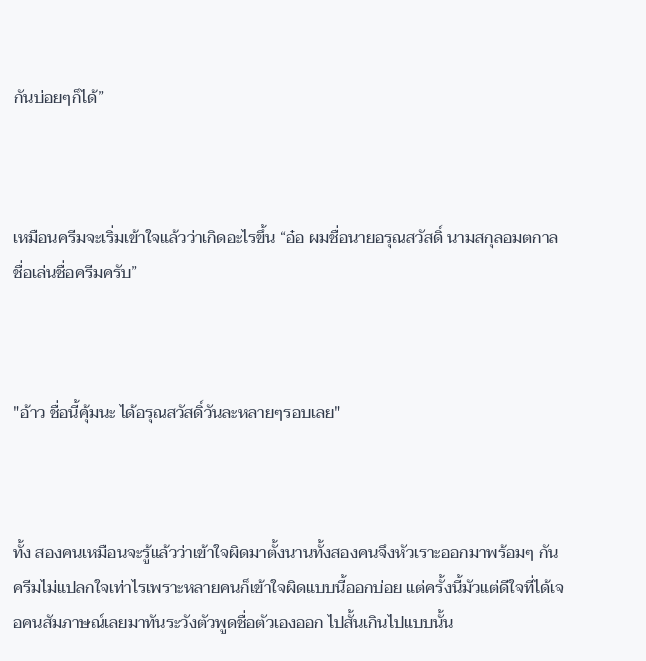กันบ่อยๆก็ได้”



เหมือนครีมจะเริ่มเข้าใจแล้วว่าเกิดอะไรขึ้น “อ๋อ ผมชื่อนายอรุณสวัสดิ์ นามสกุลอมตกาล ชื่อเล่นชื่อครีมครับ”



"อ้าว ชื่อนี้คุ้มนะ ได้อรุณสวัสดิ์วันละหลายๆรอบเลย"



ทั้ง สองคนเหมือนจะรู้แล้วว่าเข้าใจผิดมาตั้งนานทั้งสองคนจึงหัวเราะออกมาพร้อมๆ กัน ครีมไม่แปลกใจเท่าไรเพราะหลายคนก็เข้าใจผิดแบบนี้ออกบ่อย แต่ครั้งนี้มัวแต่ดีใจที่ได้เจอคนสัมภาษณ์เลยมาทันระวังตัวพูดชื่อตัวเองออก ไปสั้นเกินไปแบบนั้น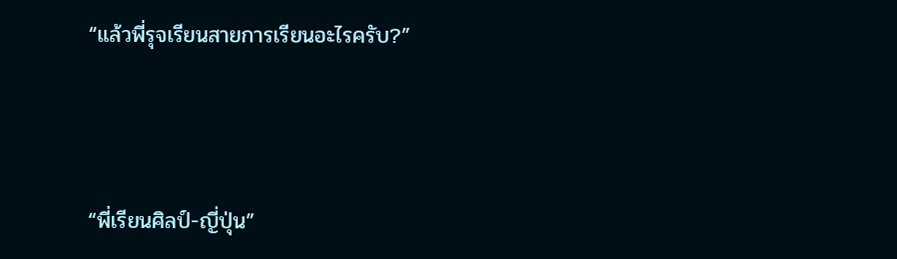“แล้วพี่รุจเรียนสายการเรียนอะไรครับ?”



“พี่เรียนศิลป์-ญี่ปุ่น”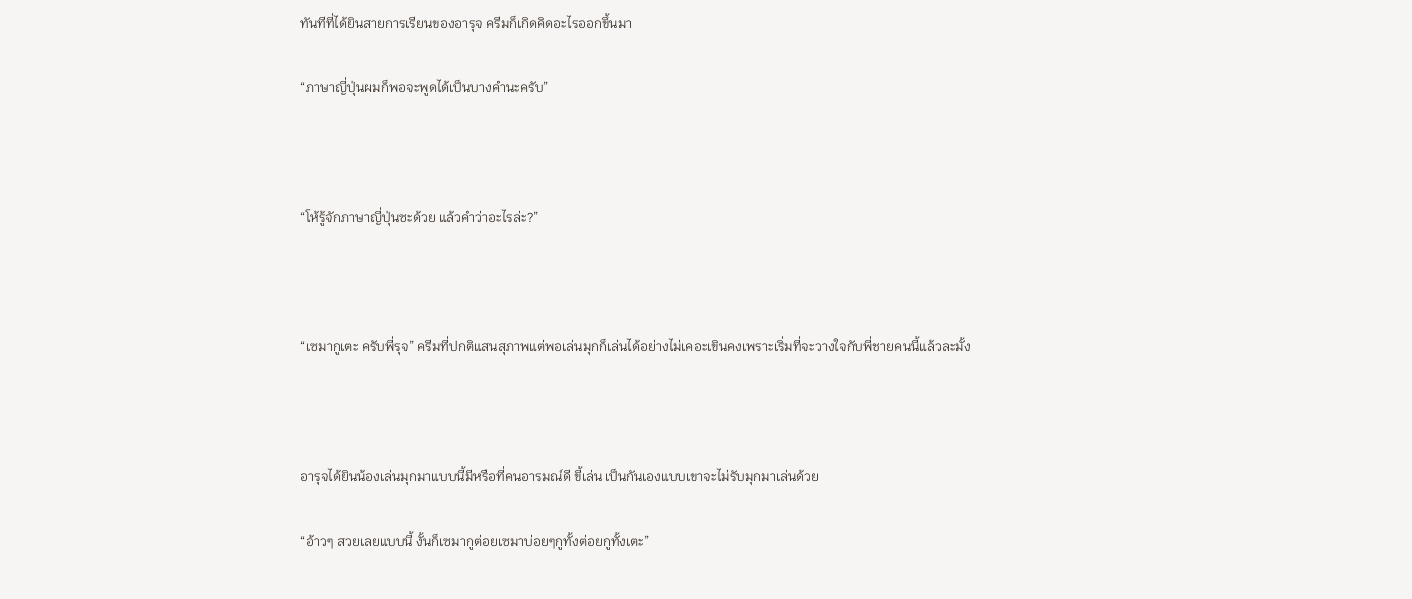ทันทีที่ได้ยินสายการเรียนของอารุจ ครีมก็เกิดคิดอะไรออกขึ้นมา

“ภาษาญี่ปุ่นผมก็พอจะพูดได้เป็นบางคำนะครับ”



“โห้รู้จักภาษาญี่ปุ่นซะด้วย แล้วคำว่าอะไรล่ะ?”



“เซมากูเตะ ครับพี่รุจ” ครีมที่ปกติแสนสุภาพแต่พอเล่นมุกก็เล่นได้อย่างไม่เคอะเขินคงเพราะเริ่มที่จะวางใจกับพี่ชายคนนี้แล้วละมั้ง



อารุจได้ยินน้องเล่นมุกมาแบบนี้มีหรือที่คนอารมณ์ดี ขี้เล่น เป็นกันเองแบบเขาจะไม่รับมุกมาเล่นด้วย

“อ้าวๆ สวยเลยแบบนี้ งั้นก็เซมากูต่อยเซมาบ่อยๆกูทั้งต่อยกูทั้งเตะ”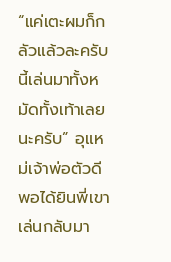“แค่เตะผมก็กลัวแล้วละครับนี้เล่นมาทั้งหมัดทั้งเท้าเลยนะครับ” อุแหม่เจ้าพ่อตัวดีพอได้ยินพี่เขาเล่นกลับมา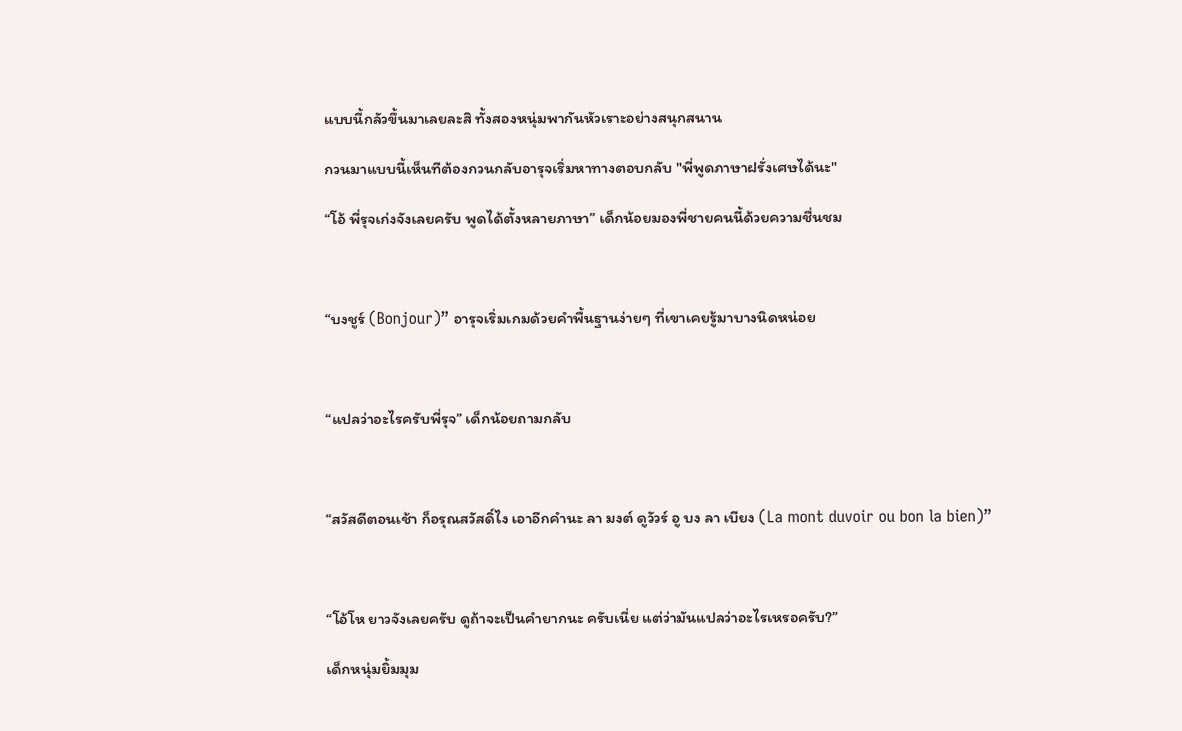แบบนี้กลัวขึ้นมาเลยละสิ ทั้งสองหนุ่มพากันหัวเราะอย่างสนุกสนาน

กวนมาแบบนี้เห็นทีต้องกวนกลับอารุจเริ่มหาทางตอบกลับ "พี่พูดภาษาฝรั่งเศษได้นะ"

“โอ้ พี่รุจเก่งจังเลยครับ พูดได้ตั้งหลายภาษา” เด็กน้อยมองพี่ชายคนนี้ด้วยความชื่นชม



“บงชูร์ (Bonjour)” อารุจเริ่มเกมด้วยคำพื้นฐานง่ายๆ ที่เขาเคยรู้มาบางนิดหน่อย



“แปลว่าอะไรครับพี่รุจ” เด็กน้อยถามกลับ



“สวัสดีตอนเช้า ก็อรุณสวัสดิ์ไง เอาอีกคำนะ ลา มงต์ ดูวัวร์ อู บง ลา เบียง (La mont duvoir ou bon la bien)”



“โอ้โห ยาวจังเลยครับ ดูถ้าจะเป็นคำยากนะ ครับเนี่ย แต่ว่ามันแปลว่าอะไรเหรอครับ?”

เด็กหนุ่มยิ้มมุม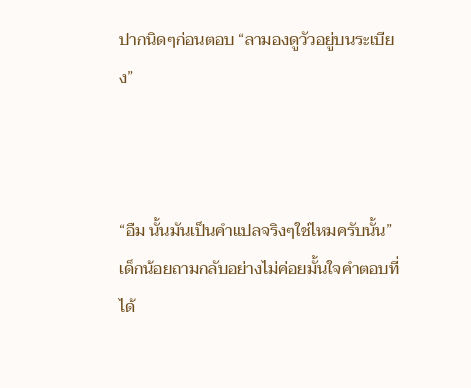ปากนิดๆก่อนตอบ “ลามองดูวัวอยู่บนระเบียง”



“อืม นั้นมันเป็นคำแปลจริงๆใช่ไหมครับนั้น” เด็กน้อยถามกลับอย่างไม่ค่อยมั้นใจคำตอบที่ได้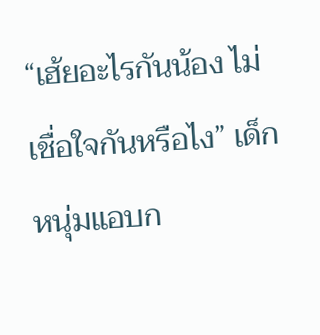“เฮ้ยอะไรกันน้อง ไม่เชื่อใจกันหรือไง” เด็กหนุ่มแอบก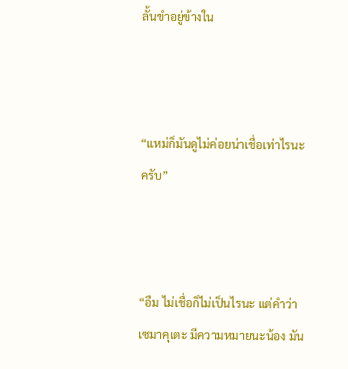ลั้นขำอยู่ข้างใน



“แหม่ก็มันดูไม่ค่อยน่าเชื่อเท่าไรนะครับ”



“อืม ไม่เชื่อก็ไม่เป็นไรนะ แต่คำว่าเซมาคุเตะ มีความหมายนะน้อง มัน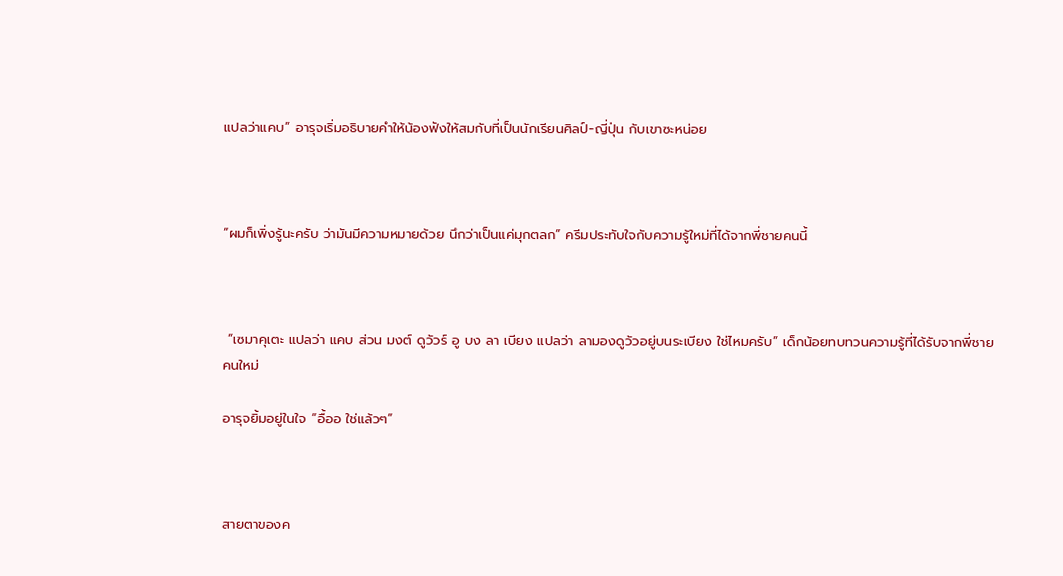แปลว่าแคบ” อารุจเริ่มอธิบายคำให้น้องฟังให้สมกับที่เป็นนักเรียนศิลป์-ญี่ปุ่น กับเขาซะหน่อย



“ผมก็เพิ่งรู้นะครับ ว่ามันมีความหมายด้วย นึกว่าเป็นแค่มุกตลก” ครีมประทับใจกับความรู้ใหม่ที่ได้จากพี่ชายคนนี้



 “เซมาคุเตะ แปลว่า แคบ ส่วน มงต์ ดูวัวร์ อู บง ลา เบียง แปลว่า ลามองดูวัวอยู่บนระเบียง ใช่ไหมครับ” เด็กน้อยทบทวนความรู้ที่ได้รับจากพี่ชายคนใหม่

อารุจยิ้มอยู่ในใจ “อื้ออ ใช่แล้วๆ”



สายตาของค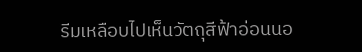รีมเหลือบไปเห็นวัตถุสีฟ้าอ่อนนอ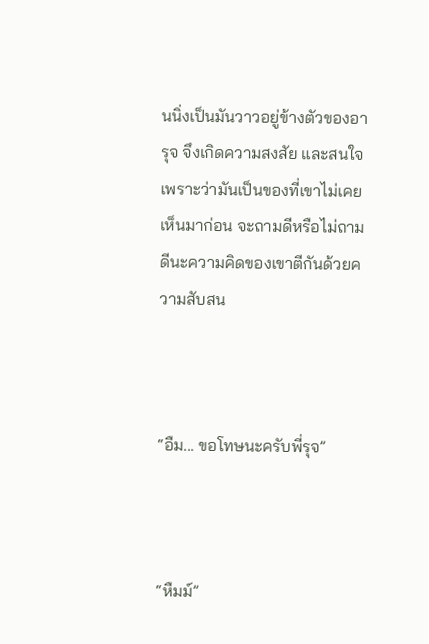นนิ่งเป็นมันวาวอยู่ข้างตัวของอารุจ จึงเกิดความสงสัย และสนใจเพราะว่ามันเป็นของที่เขาไม่เคยเห็นมาก่อน จะถามดีหรือไม่ถามดีนะความคิดของเขาตีกันด้วยความสับสน



“อืม... ขอโทษนะครับพี่รุจ”



“หืมม์”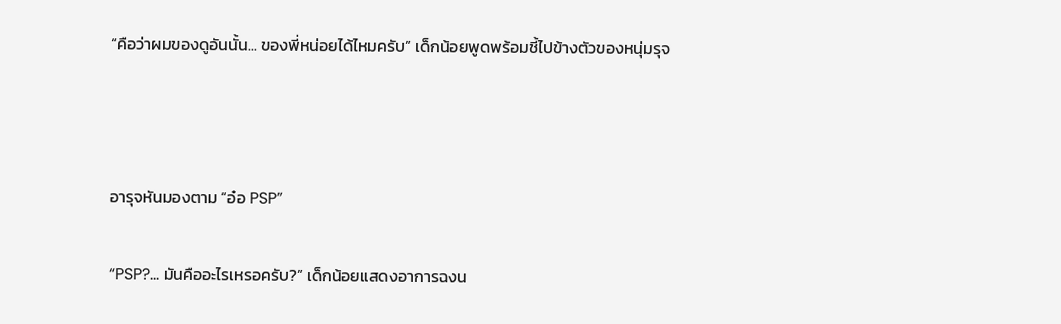“คือว่าผมของดูอันนั้น... ของพี่หน่อยได้ไหมครับ” เด็กน้อยพูดพร้อมชี้ไปข้างตัวของหนุ่มรุจ



อารุจหันมองตาม “อ๋อ PSP”

“PSP?... มันคืออะไรเหรอครับ?” เด็กน้อยแสดงอาการฉงน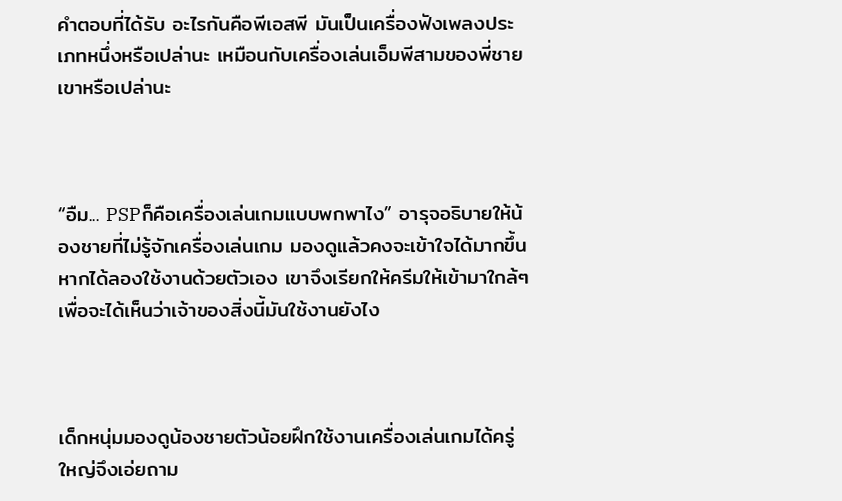คำตอบที่ได้รับ อะไรกันคือพีเอสพี มันเป็นเครื่องฟังเพลงประเภทหนึ่งหรือเปล่านะ เหมือนกับเครื่องเล่นเอ็มพีสามของพี่ชายเขาหรือเปล่านะ



“อืม... PSPก็คือเครื่องเล่นเกมแบบพกพาไง” อารุจอธิบายให้น้องชายที่ไม่รู้จักเครื่องเล่นเกม มองดูแล้วคงจะเข้าใจได้มากขึ้นหากได้ลองใช้งานด้วยตัวเอง เขาจึงเรียกให้ครีมให้เข้ามาใกล้ๆ เพื่อจะได้เห็นว่าเจ้าของสิ่งนี้มันใช้งานยังไง



เด็กหนุ่มมองดูน้องชายตัวน้อยฝึกใช้งานเครื่องเล่นเกมได้ครู่ใหญ่จึงเอ่ยถาม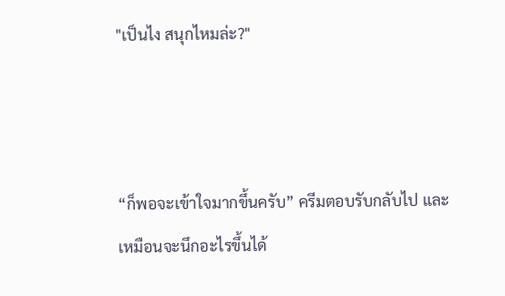"เป็นไง สนุกไหมล่ะ?"



“ก็พอจะเข้าใจมากขึ้นครับ” ครีมตอบรับกลับไป และเหมือนจะนึกอะไรขึ้นได้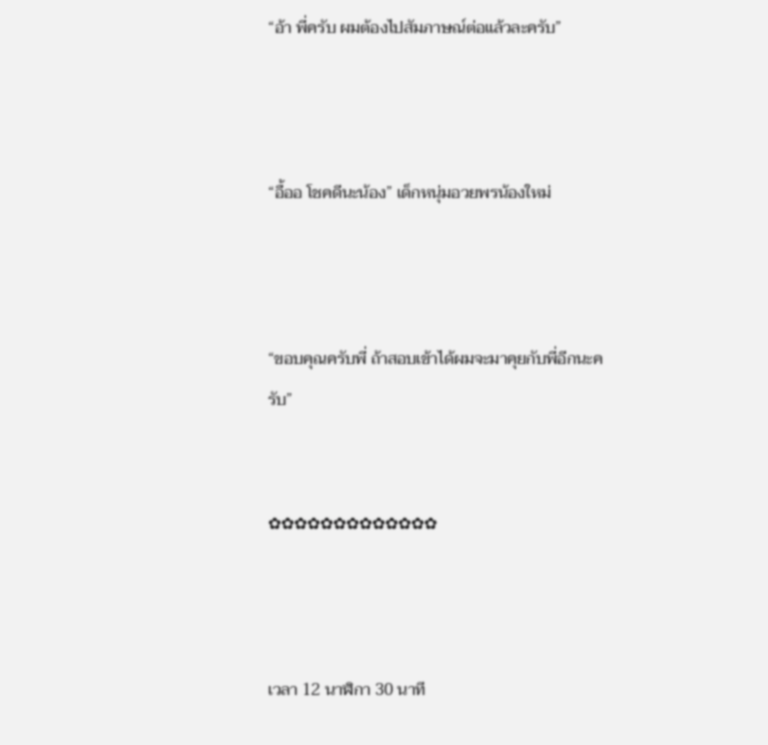“อ้า พี่ครับ ผมต้องไปสัมภาษณ์ต่อแล้วละครับ”



“อื้ออ โชคดีนะน้อง” เด็กหนุ่มอวยพรน้องใหม่



“ขอบคุณครับพี่ ถ้าสอบเข้าได้ผมจะมาคุยกับพี่อีกนะครับ”


✿✿✿✿✿✿✿✿✿✿✿✿✿



เวลา 12 นาฬิกา 30 นาที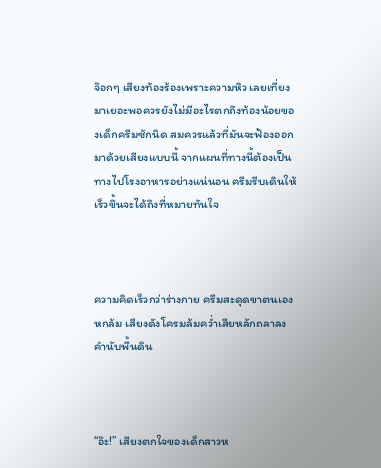จ๊อกๆ เสียงท้องร้องเพราะความหิว เลยเที่ยงมาเยอะพอควรยังไม่มีอะไรตกถึงท้องน้อยของเด็กครีมซักนิด สมควรแล้วที่มันจะฟ้องออกมาด้วยเสียงแบบนี้ จากแผนที่ทางนี้ต้องเป็นทางไปโรงอาหารอย่างแน่นอน ครีมรีบเดินให้เร็วขึ้นจะได้ถึงที่หมายทันใจ



ความคิดเร็วกว่าร่างกาย ครีมสะดุดขาตนเองหกล้ม เสียงดังโครมล้มคว่ำเสียหลักถลาลงคำนับพื้นดิน



“อ๊ะ!” เสียงตกใจของเด็กสาวห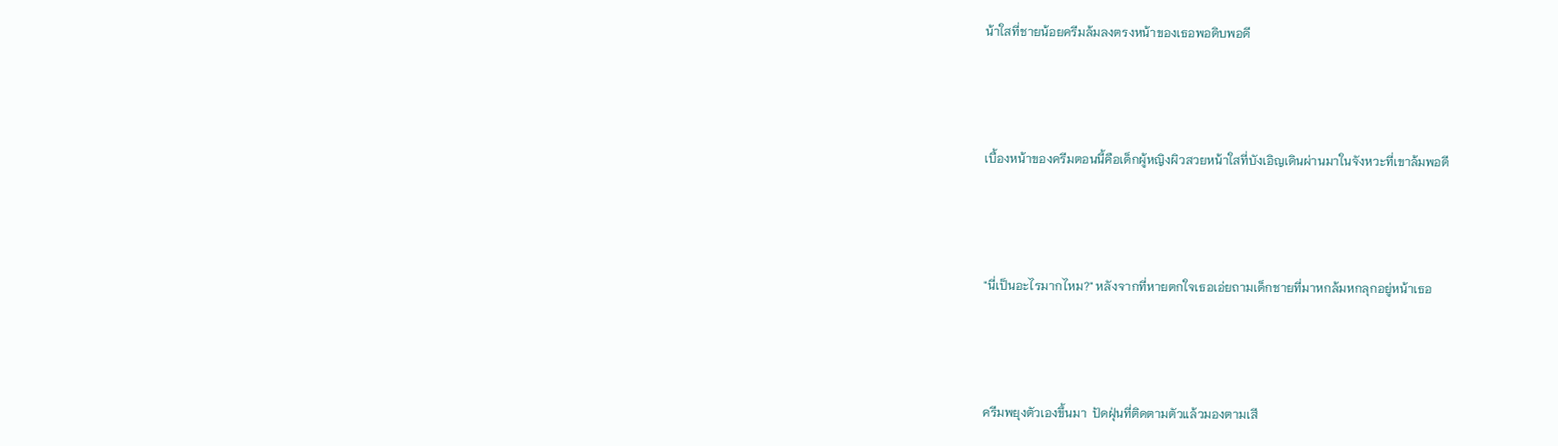น้าใสที่ชายน้อยครีมล้มลงตรงหน้าของเธอพอดิบพอดี



เบื้องหน้าของครีมตอนนี้คือเด็กผู้หญิงผิวสวยหน้าใสที่บังเอิญเดินผ่านมาในจังหวะที่เขาล้มพอดี



"นี่เป็นอะไรมากไหม?" หลังจากที่หายตกใจเธอเอ่ยถามเด็กชายที่มาหกล้มหกลุกอยู่หน้าเธอ



ครีมพยุงตัวเองขึ้นมา  ปัดฝุ่นที่ติดตามตัวแล้วมองตามเสี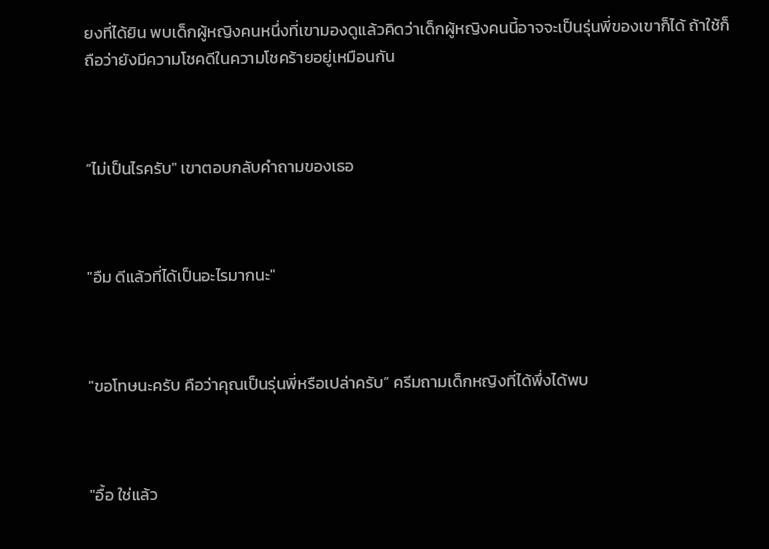ยงที่ได้ยิน พบเด็กผู้หญิงคนหนึ่งที่เขามองดูแล้วคิดว่าเด็กผู้หญิงคนนี้อาจจะเป็นรุ่นพี่ของเขาก็ได้ ถ้าใช้ก็ถือว่ายังมีความโชคดีในความโชคร้ายอยู่เหมือนกัน



“ไม่เป็นไรครับ" เขาตอบกลับคำถามของเธอ



"อืม ดีแล้วที่ได้เป็นอะไรมากนะ"



"ขอโทษนะครับ คือว่าคุณเป็นรุ่นพี่หรือเปล่าครับ” ครีมถามเด็กหญิงที่ได้พึ่งได้พบ



"อื้อ ใช่แล้ว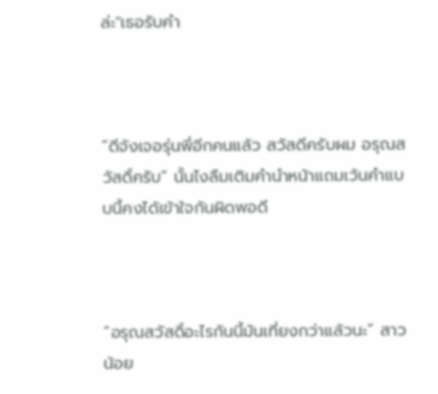ล่ะ"เธอรับคำ



“ดีจังเจอรุ่นพี่อีกคนแล้ว สวัสดีครับผม อรุณสวัสดิ์ครับ” นั้นไงลืมเติมคำนำหน้าแถมเว้นคำแบบนี้คงได้เข้าใจกันผิดพอดี



“อรุณสวัสดิ์อะไรกันนี้มันเที่ยงกว่าแล้วนะ” สาวน้อย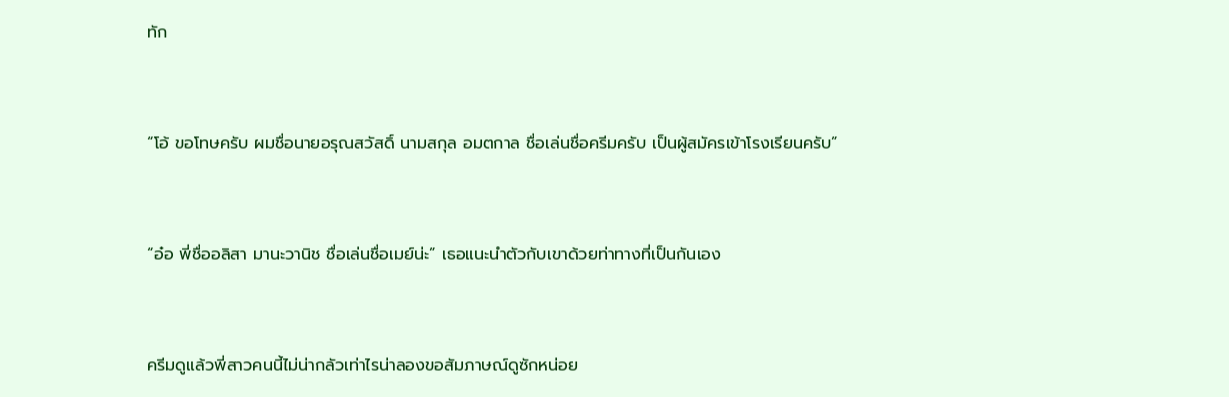ทัก



“โอ้ ขอโทษครับ ผมชื่อนายอรุณสวัสดิ์ นามสกุล อมตกาล ชื่อเล่นชื่อครีมครับ เป็นผู้สมัครเข้าโรงเรียนครับ”



“อ๋อ พี่ชื่ออลิสา มานะวานิช ชื่อเล่นชื่อเมย์น่ะ” เธอแนะนำตัวกับเขาด้วยท่าทางที่เป็นกันเอง



ครีมดูแล้วพี่สาวคนนี้ไม่น่ากลัวเท่าไรน่าลองขอสัมภาษณ์ดูซักหน่อย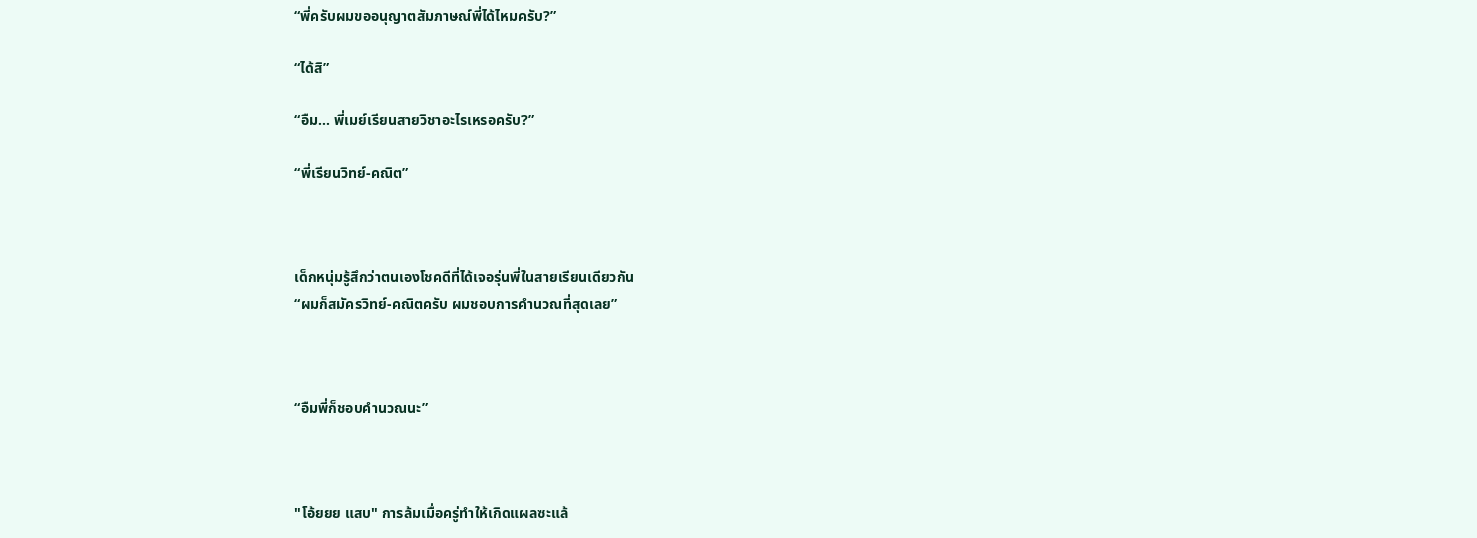“พี่ครับผมขออนุญาตสัมภาษณ์พี่ได้ไหมครับ?”

“ได้สิ”

“อืม... พี่เมย์เรียนสายวิชาอะไรเหรอครับ?”

“พี่เรียนวิทย์-คณิต”



เด็กหนุ่มรู้สึกว่าตนเองโชคดีที่ได้เจอรุ่นพี่ในสายเรียนเดียวกัน
“ผมก็สมัครวิทย์-คณิตครับ ผมชอบการคำนวณที่สุดเลย”



“อืมพี่ก็ชอบคำนวณนะ”



"โอ้ยยย แสบ" การล้มเมื่อครู่ทำให้เกิดแผลซะแล้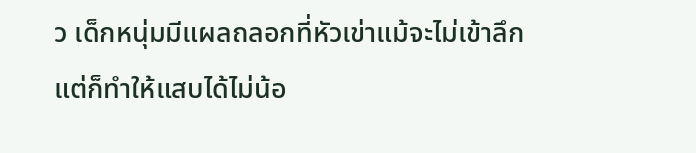ว เด็กหนุ่มมีแผลถลอกที่หัวเข่าแม้จะไม่เข้าลึกแต่ก็ทำให้แสบได้ไม่น้อ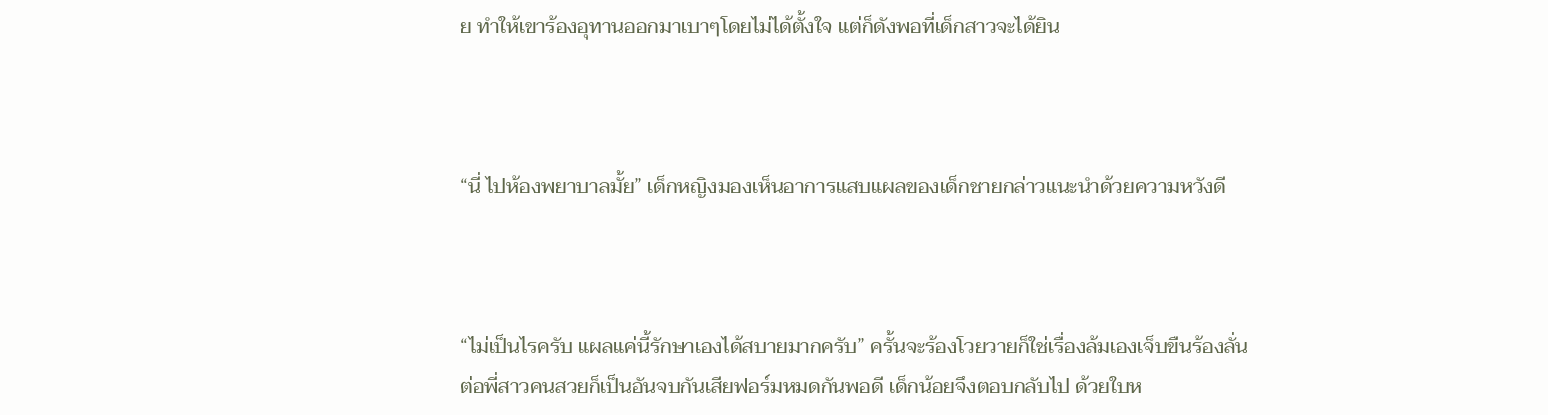ย ทำให้เขาร้องอุทานออกมาเบาๆโดยไม่ได้ตั้งใจ แต่ก็ดังพอที่เด็กสาวจะได้ยิน



“นี่ ไปห้องพยาบาลมั้ย” เด็กหญิงมองเห็นอาการแสบแผลของเด็กชายกล่าวแนะนำด้วยความหวังดี



“ไม่เป็นไรครับ แผลแค่นี้รักษาเองได้สบายมากครับ” ครั้นจะร้องโวยวายก็ใช่เรื่องล้มเองเจ็บขืนร้องลั่นต่อพี่สาวคนสวยก็เป็นอันจบกันเสียฟอร์มหมดกันพอดี เด็กน้อยจึงตอบกลับไป ด้วยใบห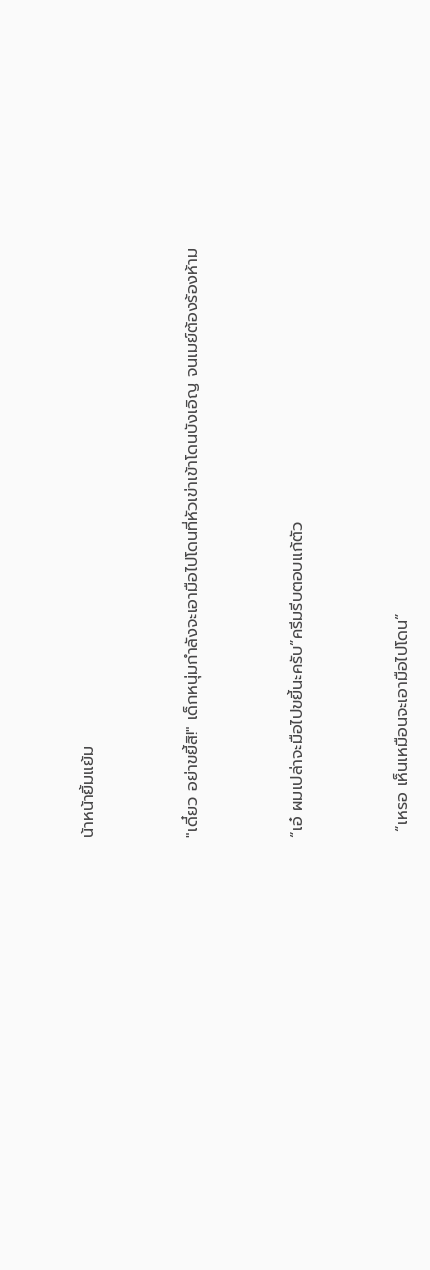น้าหน้ายิ้มแย้ม



"เดี๋ยว อย่าขยี้สิ!" เด็กหนุ่มกำลังจะเอามือไปโดนที่หัวเข่าเข้าโดนบังเอิญ จนเมย์ต้องร้องห้าม



“เอ๋ ผมเปล่าจะมือไปขยี้นะครับ”ครีมรีบตอบแก้ตัว



 “เหรอ เห็นเหมือนจะเอามือไปโดน”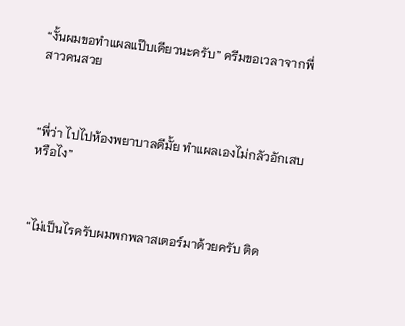“งั้นผมขอทำแผลแป๊บเดียวนะครับ” ครีมขอเวลาจากพี่สาวคนสวย



“พี่ว่า ไปไปห้องพยาบาลดีมั้ย ทำแผลเองไม่กลัวอักเสบหรือไง”



“ไม่เป็นไรครับผมพกพลาสเตอร์มาด้วยครับ ติด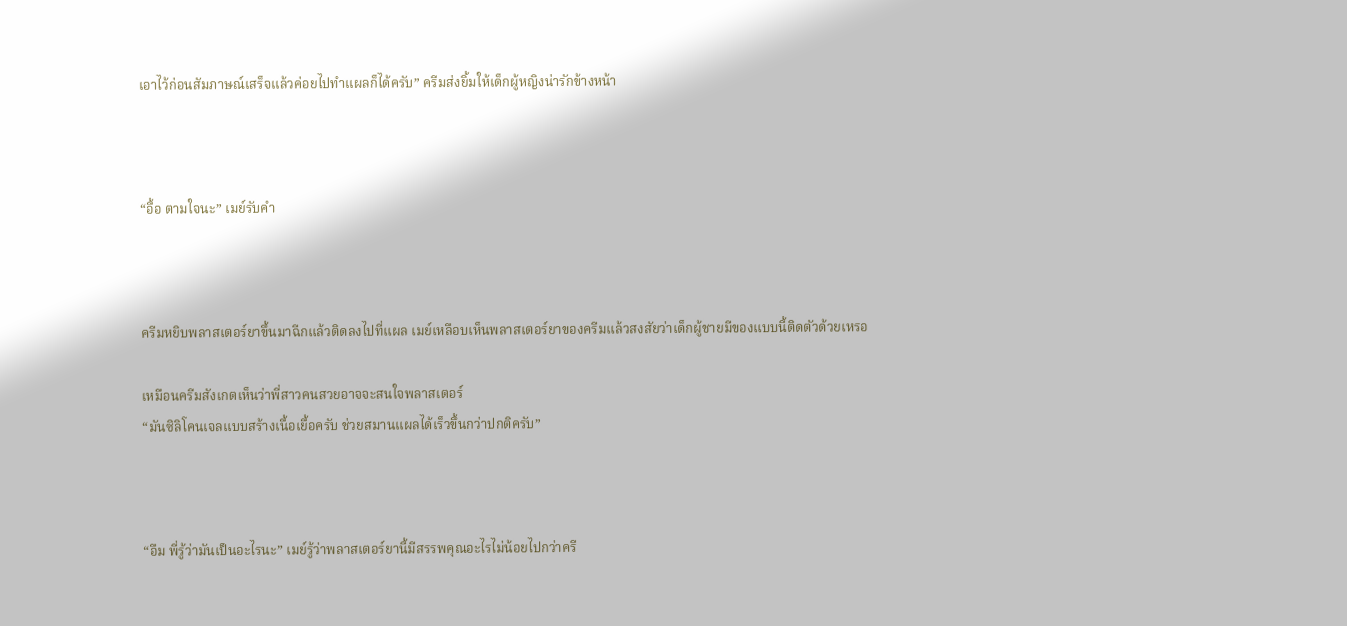เอาไว้ก่อนสัมภาษณ์เสร็จแล้วค่อยไปทำแผลก็ได้ครับ” ครีมส่งยิ้มให้เด็กผู้หญิงน่ารักข้างหน้า



“อื้อ ตามใจนะ” เมย์รับคำ



ครีมหยิบพลาสเตอร์ยาขึ้นมาฉีกแล้วติดลงไปที่แผล เมย์เหลือบเห็นพลาสเตอร์ยาของครีมแล้วสงสัยว่าเด็กผู้ชายมีของแบบนี้ติดตัวด้วยเหรอ

เหมือนครีมสังเกตเห็นว่าพี่สาวคนสวยอาจจะสนใจพลาสเตอร์
“มันซิลิโคนเจลแบบสร้างเนื้อเยื้อครับ ช่วยสมานแผลได้เร็วขึ้นกว่าปกติครับ”



“อืม พี่รู้ว่ามันเป็นอะไรนะ” เมย์รู้ว่าพลาสเตอร์ยานี้มีสรรพคุณอะไรไม่น้อยไปกว่าครี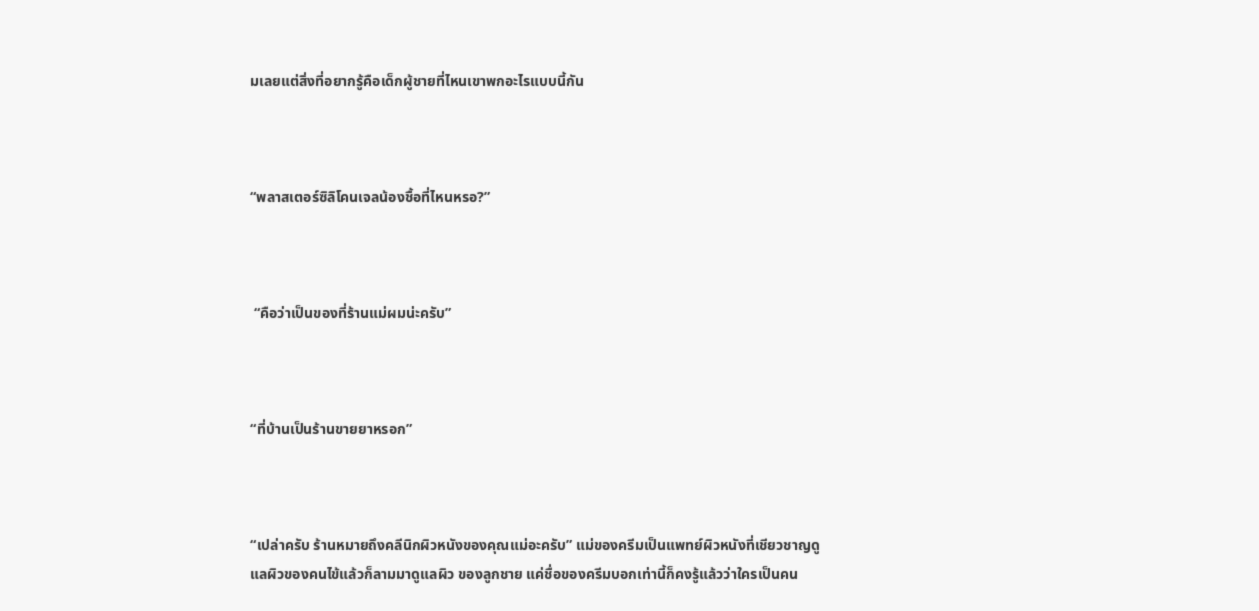มเลยแต่สิ่งที่อยากรู้คือเด็กผู้ชายที่ไหนเขาพกอะไรแบบนี้กัน



“พลาสเตอร์ซิลิโคนเจลน้องชื้อที่ไหนหรอ?”



 “คือว่าเป็นของที่ร้านแม่ผมน่ะครับ”



“ที่บ้านเป็นร้านขายยาหรอก”



“เปล่าครับ ร้านหมายถึงคลีนิกผิวหนังของคุณแม่อะครับ” แม่ของครีมเป็นแพทย์ผิวหนังที่เชียวชาญดูแลผิวของคนไข้แล้วก็ลามมาดูแลผิว ของลูกชาย แค่ชื่อของครีมบอกเท่านี้ก็คงรู้แล้วว่าใครเป็นคน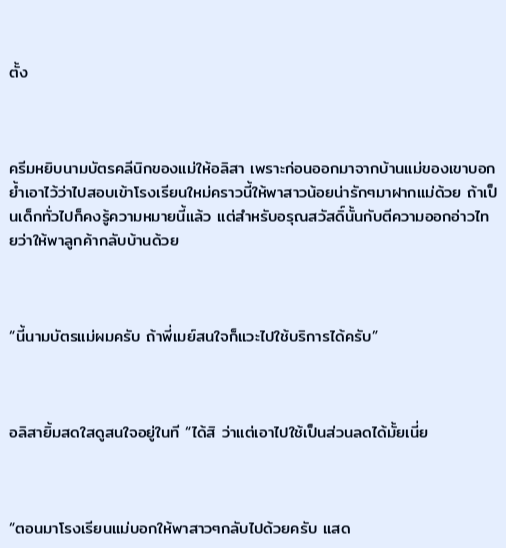ตั้ง



ครีมหยิบนามบัตรคลีนิกของแม่ให้อลิสา เพราะก่อนออกมาจากบ้านแม่ของเขาบอกย้ำเอาไว้ว่าไปสอบเข้าโรงเรียนใหม่คราวนี้ให้พาสาวน้อยน่ารักๆมาฝากแม่ด้วย ถ้าเป็นเด็กทั่วไปก็คงรู้ความหมายนี้แล้ว แต่สำหรับอรุณสวัสดิ์นั้นกับตีความออกอ่าวไทยว่าให้พาลูกค้ากลับบ้านด้วย



“นี้นามบัตรแม่ผมครับ ถ้าพี่เมย์สนใจก็แวะไปใช้บริการได้ครับ”



อลิสายิ้มสดใสดูสนใจอยู่ในที “ได้สิ ว่าแต่เอาไปใช้เป็นส่วนลดได้มั้ยเนี่ย



“ตอนมาโรงเรียนแม่บอกให้พาสาวๆกลับไปด้วยครับ แสด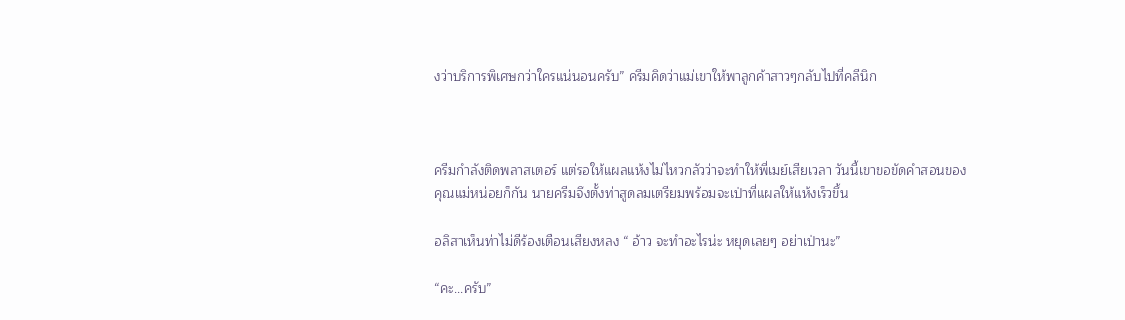งว่าบริการพิเศษกว่าใครแน่นอนครับ” ครีมคิดว่าแม่เขาให้พาลูกค้าสาวๆกลับไปที่คลีนิก



ครีมกำลังติดพลาสเตอร์ แต่รอให้แผลแห้งไม่ไหวกลัวว่าจะทำให้พี่เมย์เสียเวลา วันนี้เขาขอขัดคำสอนของคุณแม่หน่อยก็กัน นายครีมจึงตั้งท่าสูดลมเตรียมพร้อมจะเป่าที่แผลให้แห้งเร็วขึ้น

อลิสาเห็นท่าไม่ดีร้องเตือนเสียงหลง “ อ้าว จะทำอะไรน่ะ หยุดเลยๆ อย่าเป่านะ”

“คะ...ครับ”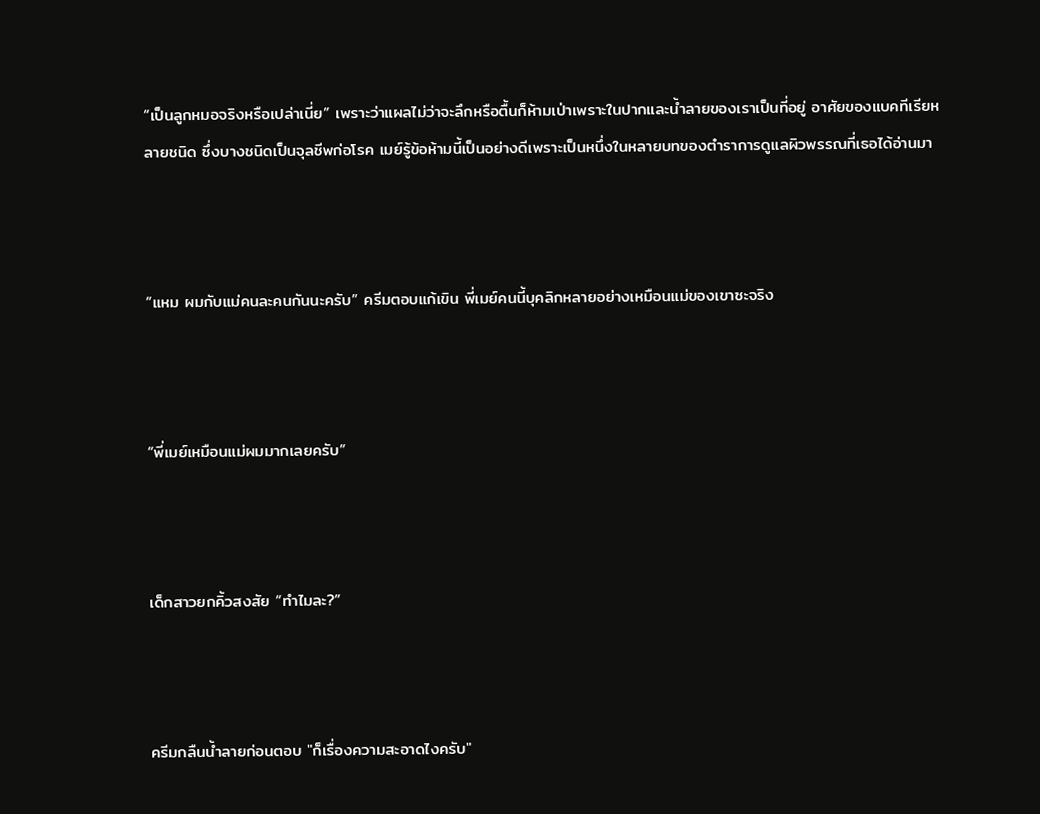“เป็นลูกหมอจริงหรือเปล่าเนี่ย” เพราะว่าแผลไม่ว่าจะลึกหรือตื้นก็ห้ามเป่าเพราะในปากและน้ำลายของเราเป็นที่อยู่ อาศัยของแบคทีเรียหลายชนิด ซึ่งบางชนิดเป็นจุลชีพก่อโรค เมย์รู้ข้อห้ามนี้เป็นอย่างดีเพราะเป็นหนึ่งในหลายบทของตำราการดูแลผิวพรรณที่เธอได้อ่านมา



“แหม ผมกับแม่คนละคนกันนะครับ” ครีมตอบแก้เขิน พี่เมย์คนนี้บุคลิกหลายอย่างเหมือนแม่ของเขาซะจริง



“พี่เมย์เหมือนแม่ผมมากเลยครับ”



เด็กสาวยกคิ้วสงสัย “ทำไมละ?”



ครีมกลืนน้ำลายก่อนตอบ "ก็เรื่องความสะอาดไงครับ"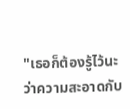"เธอก็ต้องรู้ไว้นะว่าความสะอาดกับ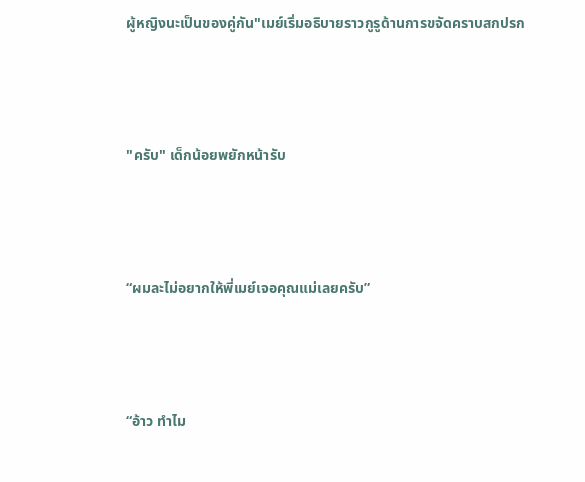ผู้หญิงนะเป็นของคู่กัน"เมย์เริ่มอธิบายราวกูรูด้านการขจัดคราบสกปรก



"ครับ" เด็กน้อยพยักหน้ารับ



“ผมละไม่อยากให้พี่เมย์เจอคุณแม่เลยครับ”



“อ้าว ทำไม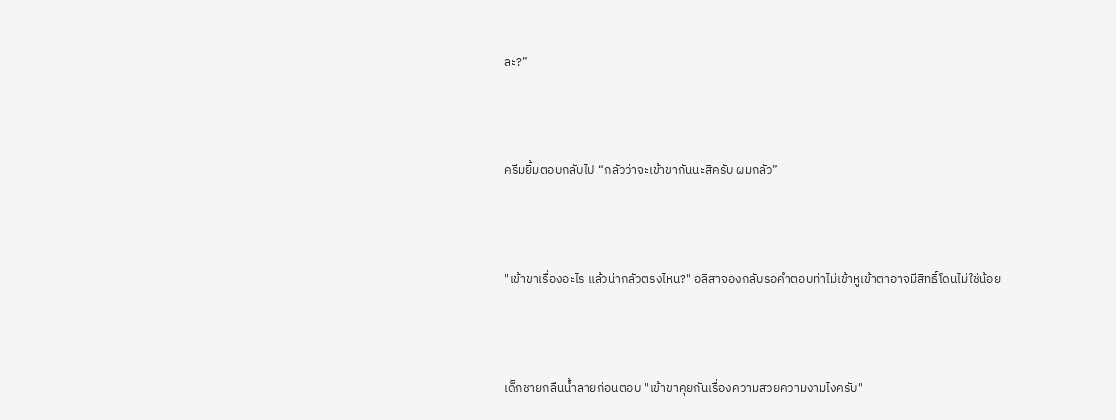ละ?”



ครีมยิ้มตอบกลับไป “กลัวว่าจะเข้าขากันนะสิครับ ผมกลัว”



"เข้าขาเรื่องอะไร แล้วน่ากลัวตรงไหน?" อลิสาจองกลับรอคำตอบท่าไม่เข้าหูเข้าตาอาจมีสิทธิ์โดนไม่ใช่น้อย



เด็กชายกลืนน้ำลายก่อนตอบ "เข้าขาคุยกันเรื่องความสวยความงามไงครับ"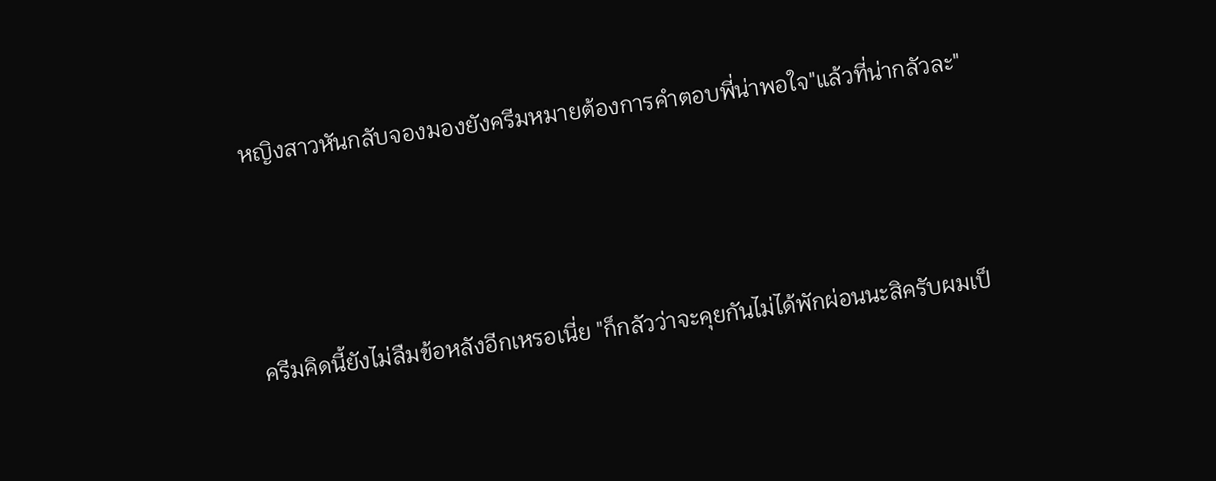หญิงสาวหันกลับจองมองยังครีมหมายต้องการคำตอบพี่น่าพอใจ"แล้วที่น่ากลัวละ"



ครีมคิดนี้ยังไม่ลืมข้อหลังอีกเหรอเนี่ย "ก็กลัวว่าจะคุยกันไม่ได้พักผ่อนนะสิครับผมเป็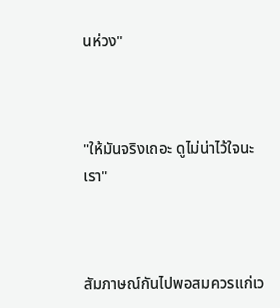นห่วง"



"ให้มันจริงเถอะ ดูไม่น่าไว้ใจนะเรา"



สัมภาษณ์กันไปพอสมควรแก่เว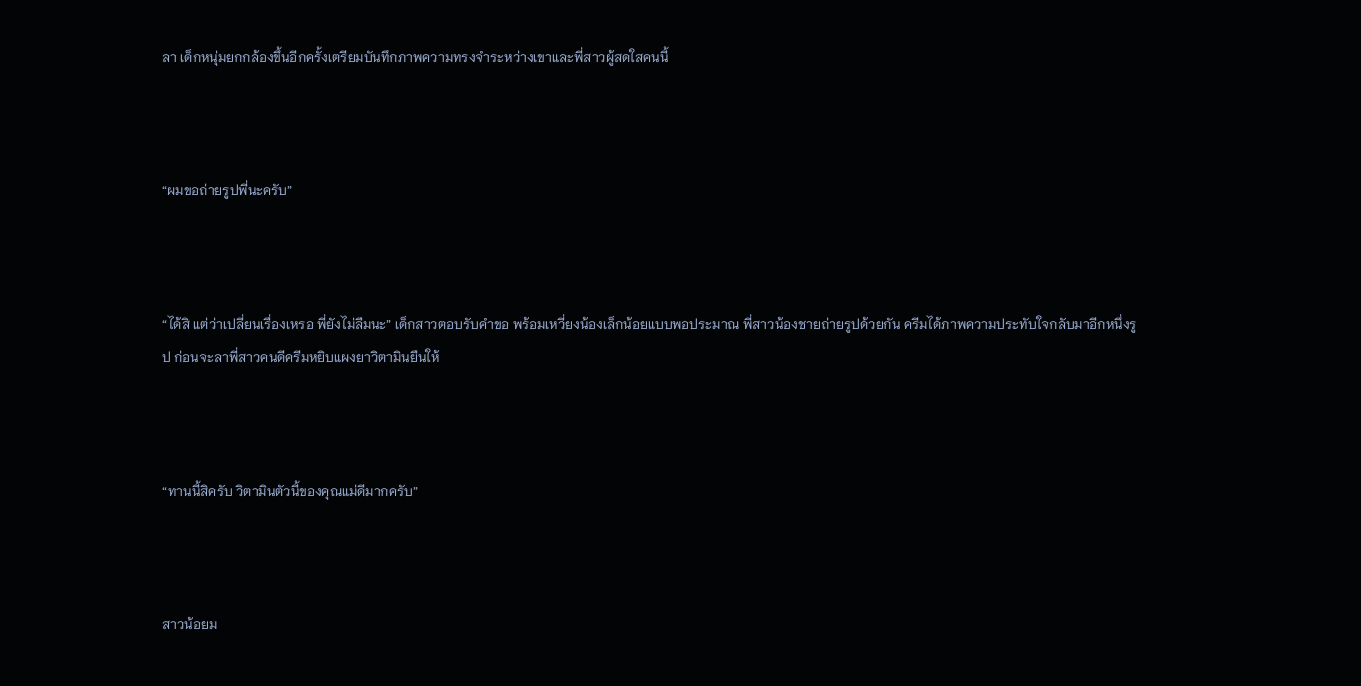ลา เด็กหนุ่มยกกล้องขึ้นอีกครั้งเตรียมบันทึกภาพความทรงจำระหว่างเขาและพี่สาวผู้สดใสคนนี้



“ผมขอถ่ายรูปพี่นะครับ”



“ได้สิ แต่ว่าเปลี่ยนเรื่องเหรอ พี่ยังไม่ลืมนะ” เด็กสาวตอบรับคำขอ พร้อมเหวี่ยงน้องเล็กน้อยแบบพอประมาณ พี่สาวน้องชายถ่ายรูปด้วยกัน ครีมได้ภาพความประทับใจกลับมาอีกหนึ่งรูป ก่อนจะลาพี่สาวคนดีครีมหยิบแผงยาวิตามินยืนให้



“ทานนี้สิครับ วิตามินตัวนี้ของคุณแม่ดีมากครับ”



สาวน้อยม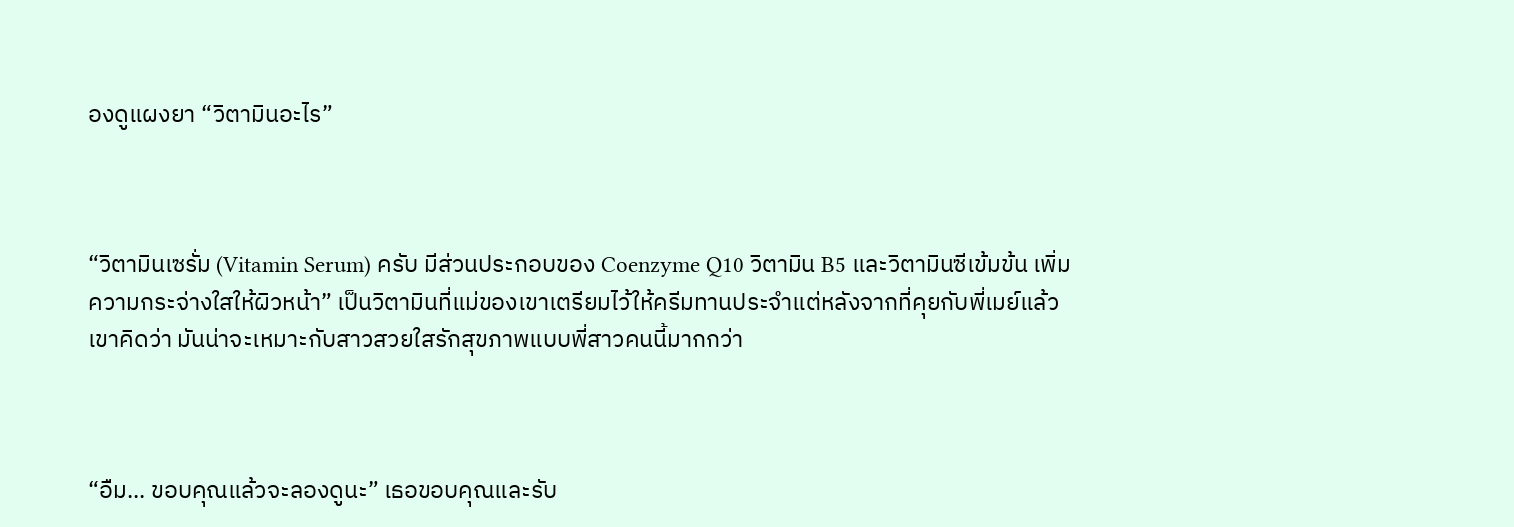องดูแผงยา “วิตามินอะไร”



“วิตามินเซรั่ม (Vitamin Serum) ครับ มีส่วนประกอบของ Coenzyme Q10 วิตามิน B5 และวิตามินซีเข้มข้น เพิ่มความกระจ่างใสให้ผิวหน้า” เป็นวิตามินที่แม่ของเขาเตรียมไว้ให้ครีมทานประจำแต่หลังจากที่คุยกับพี่เมย์แล้วเขาคิดว่า มันน่าจะเหมาะกับสาวสวยใสรักสุขภาพแบบพี่สาวคนนี้มากกว่า



“อืม... ขอบคุณแล้วจะลองดูนะ” เธอขอบคุณและรับ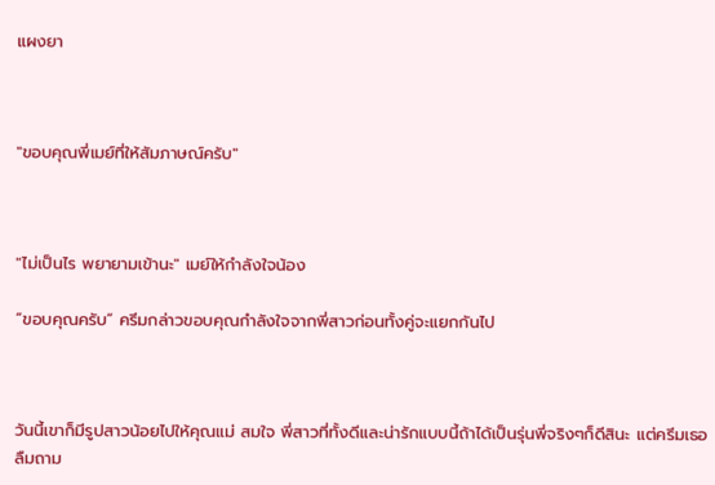แผงยา



"ขอบคุณพี่เมย์ที่ให้สัมภาษณ์ครับ"



"ไม่เป็นไร พยายามเข้านะ" เมย์ให้กำลังใจน้อง

“ขอบคุณครับ” ครีมกล่าวขอบคุณกำลังใจจากพี่สาวก่อนทั้งคู่จะแยกกันไป



วันนี้เขาก็มีรูปสาวน้อยไปให้คุณแม่ สมใจ พี่สาวที่ทั้งดีและน่ารักแบบนี้ถ้าได้เป็นรุ่นพี่จริงๆก็ดีสินะ แต่ครีมเธอลืมถาม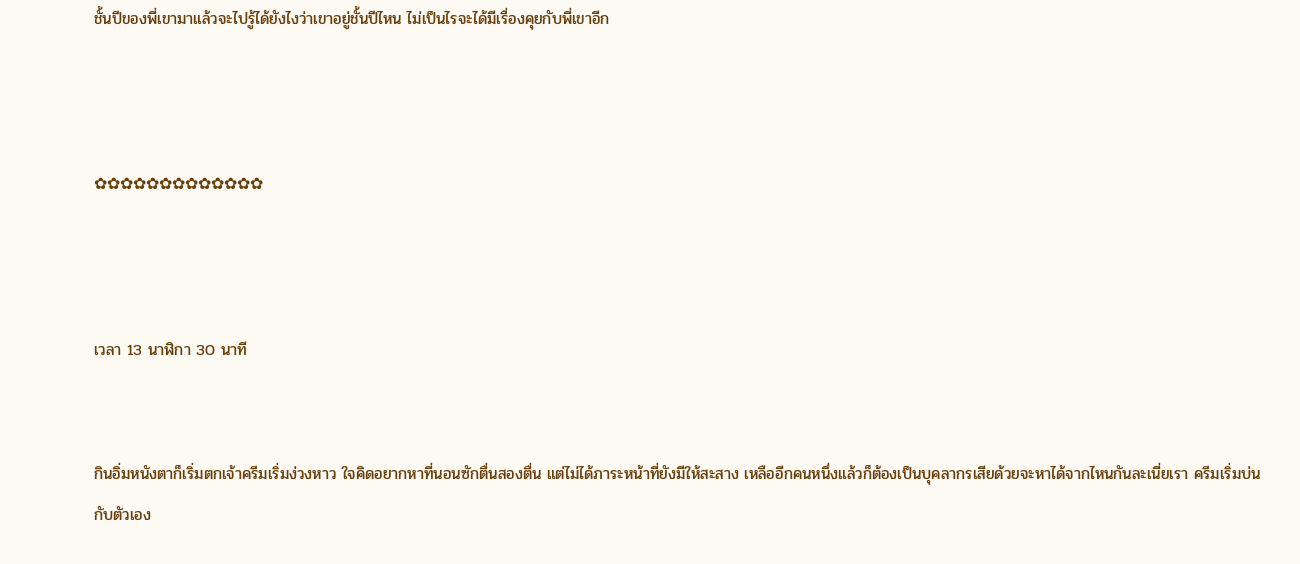ชั้นปีของพี่เขามาแล้วจะไปรู้ได้ยังไงว่าเขาอยู่ชั้นปีไหน ไม่เป็นไรจะได้มีเรื่องคุยกับพี่เขาอีก



✿✿✿✿✿✿✿✿✿✿✿✿✿



เวลา 13 นาฬิกา 30 นาที


กินอิ่มหนังตาก็เริ่มตกเจ้าครีมเริ่มง่วงหาว ใจคิดอยากหาที่นอนซักตื่นสองตื่น แต่ไม่ได้ภาระหน้าที่ยังมีให้สะสาง เหลืออีกคนหนึ่งแล้วก็ต้องเป็นบุคลากรเสียด้วยจะหาได้จากไหนกันละเนี่ยเรา ครีมเริ่มบ่นกับตัวเอง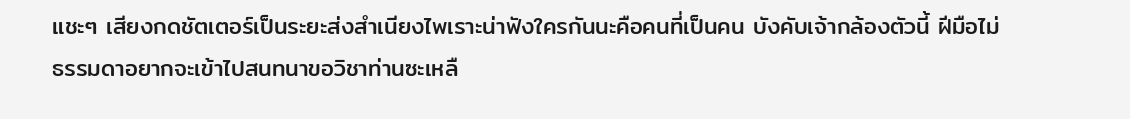แชะๆ เสียงกดชัตเตอร์เป็นระยะส่งสำเนียงไพเราะน่าฟังใครกันนะคือคนที่เป็นคน บังคับเจ้ากล้องตัวนี้ ฝีมือไม่ธรรมดาอยากจะเข้าไปสนทนาขอวิชาท่านซะเหลื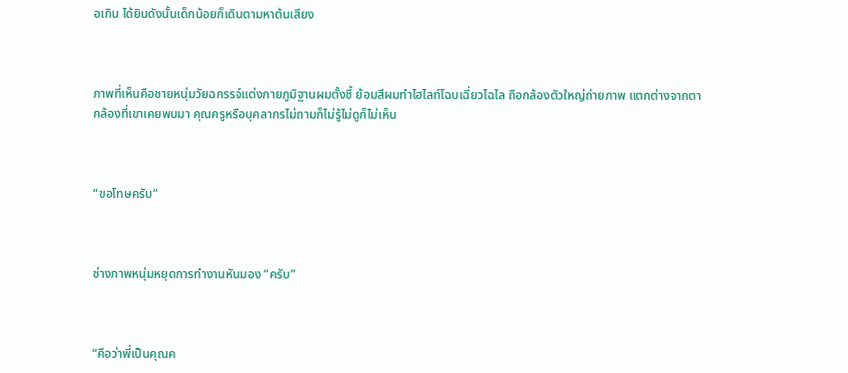อเกิน ได้ยินดังนั้นเด็กน้อยก็เดินตามหาต้นเสียง



ภาพที่เห็นคือชายหนุ่มวัยฉกรรจ์แต่งกายภูมิฐานผมตั้งชี้ ย้อมสีผมทำไฮไลท์โฉบเฉี่ยวไฉไล ถือกล้องตัวใหญ่ถ่ายภาพ แตกต่างจากตากล้องที่เขาเคยพบมา คุณครูหรือบุคลากรไม่ถามก็ไม่รู้ไม่ดูก็ไม่เห็น



“ขอโทษครับ”



ช่างภาพหนุ่มหยุดการทำงานหันมอง “ครับ”



“คือว่าพี่เป็นคุณค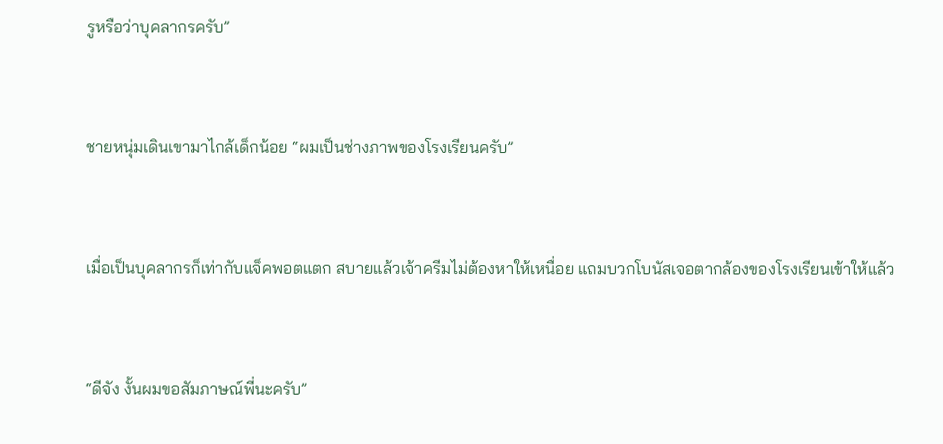รูหรือว่าบุคลากรครับ”



ชายหนุ่มเดินเขามาไกล้เด็กน้อย “ผมเป็นช่างภาพของโรงเรียนครับ”



เมื่อเป็นบุคลากรก็เท่ากับแจ็คพอตแตก สบายแล้วเจ้าครีมไม่ต้องหาให้เหนื่อย แถมบวกโบนัสเจอตากล้องของโรงเรียนเข้าให้แล้ว



“ดีจัง งั้นผมขอสัมภาษณ์พี่นะครับ”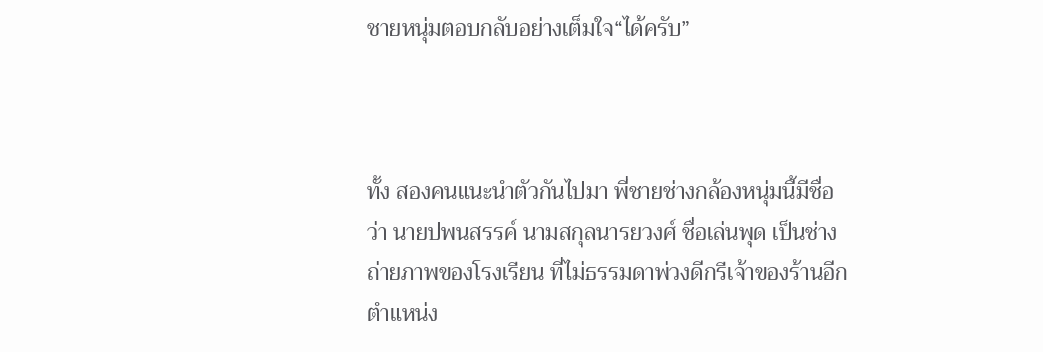ชายหนุ่มตอบกลับอย่างเต็มใจ“ได้ครับ”



ทั้ง สองคนแนะนำตัวกันไปมา พี่ชายช่างกล้องหนุ่มนี้มีชื่อว่า นายปพนสรรค์ นามสกุลนารยวงศ์ ชื่อเล่นพุด เป็นช่างถ่ายภาพของโรงเรียน ที่ไม่ธรรมดาพ่วงดีกรีเจ้าของร้านอีกตำแหน่ง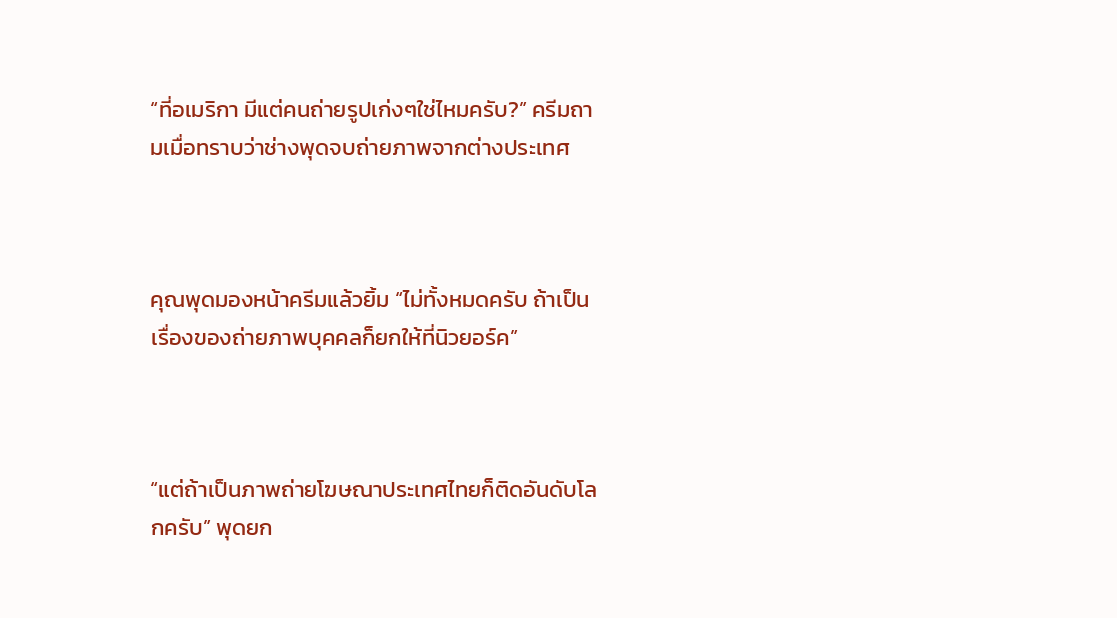“ที่อเมริกา มีแต่คนถ่ายรูปเก่งๆใช่ไหมครับ?” ครีมถามเมื่อทราบว่าช่างพุดจบถ่ายภาพจากต่างประเทศ



คุณพุดมองหน้าครีมแล้วยิ้ม “ไม่ทั้งหมดครับ ถ้าเป็นเรื่องของถ่ายภาพบุคคลก็ยกให้ที่นิวยอร์ค”



“แต่ถ้าเป็นภาพถ่ายโฆษณาประเทศไทยก็ติดอันดับโลกครับ” พุดยก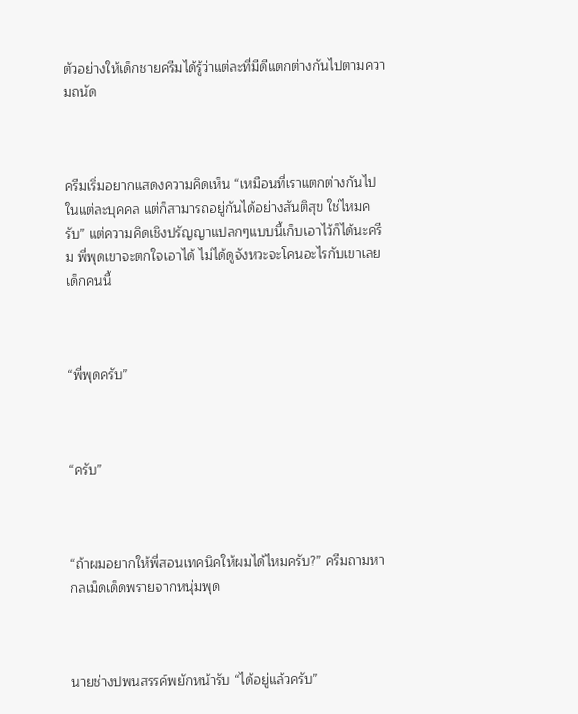ตัวอย่างให้เด็กชายครีมได้รู้ว่าแต่ละที่มีดีแตกต่างกันไปตามความถนัด



ครีมเริ่มอยากแสดงความคิดเห็น “เหมือนที่เราแตกต่างกันไปในแต่ละบุคคล แต่ก็สามารถอยู่กันได้อย่างสันติสุข ใช่ไหมครับ” แต่ความคิดเชิงปรัญญาแปลกๆแบบนี้เก็บเอาไว้ก็ได้นะครีม พี่พุดเขาจะตกใจเอาได้ ไม่ได้ดูจังหวะจะโคนอะไรกับเขาเลยเด็กคนนี้



“พี่พุดครับ”



“ครับ”



“ถ้าผมอยากให้พี่สอนเทคนิคให้ผมได้ไหมครับ?” ครีมถามหากลเม็ดเด็ดพรายจากหนุ่มพุด



นายช่างปพนสรรค์พยักหน้ารับ “ได้อยู่แล้วครับ”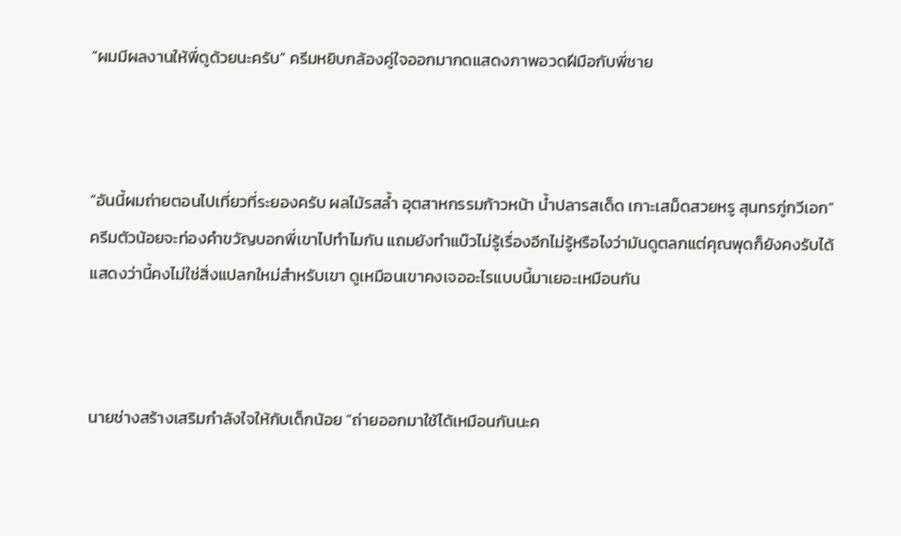“ผมมีผลงานให้พี่ดูด้วยนะครับ” ครีมหยิบกล้องคู่ใจออกมากดแสดงภาพอวดฝีมือกับพี่ชาย



“อันนี้ผมถ่ายตอนไปเที่ยวที่ระยองครับ ผลไม้รสล้ำ อุตสาหกรรมก้าวหน้า น้ำปลารสเด็ด เกาะเสม็ดสวยหรู สุนทรภู่กวีเอก” ครีมตัวน้อยจะท่องคำขวัญบอกพี่เขาไปทำไมกัน แถมยังทำแบ๊วไม่รู้เรื่องอีกไม่รู้หรือไงว่ามันดูตลกแต่คุณพุดก็ยังคงรับได้ แสดงว่านี้คงไม่ใช่สิ่งแปลกใหม่สำหรับเขา ดูเหมือนเขาคงเจออะไรแบบนี้มาเยอะเหมือนกัน



นายช่างสร้างเสริมกำลังใจให้กับเด็กน้อย “ถ่ายออกมาใช้ได้เหมือนกันนะค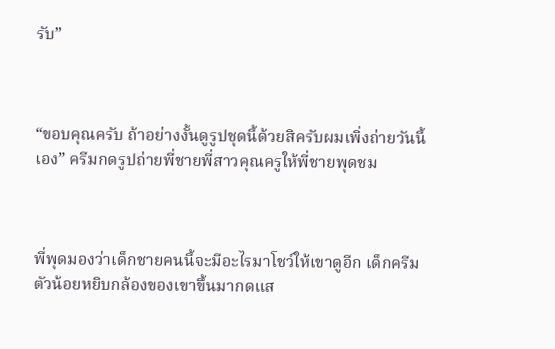รับ”



“ขอบคุณครับ ถ้าอย่างงั้นดูรูปชุดนี้ด้วยสิครับผมเพิ่งถ่ายวันนี้เอง” ครีมกดรูปถ่ายพี่ชายพี่สาวคุณครูให้พี่ชายพุดชม



พี่พุดมองว่าเด็กชายคนนี้จะมีอะไรมาโชว์ให้เขาดูอีก เด็กครีมตัวน้อยหยิบกล้องของเขาขึ้นมากดแส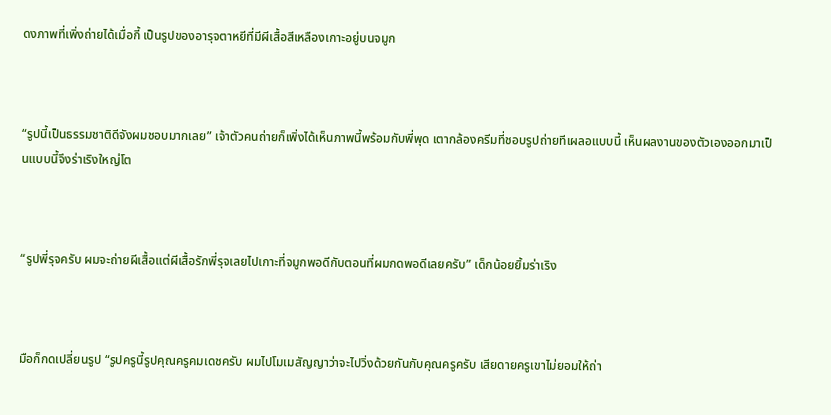ดงภาพที่เพิ่งถ่ายได้เมื่อกี้ เป็นรูปของอารุจตาหยีที่มีผีเสื้อสีเหลืองเกาะอยู่บนจมูก



“รูปนี้เป็นธรรมชาติดีจังผมชอบมากเลย” เจ้าตัวคนถ่ายก็เพิ่งได้เห็นภาพนี้พร้อมกับพี่พุด เตากล้องครีมที่ชอบรูปถ่ายทีเผลอแบบนี้ เห็นผลงานของตัวเองออกมาเป็นแบบนี้จึงร่าเริงใหญ่โต



“รูปพี่รุจครับ ผมจะถ่ายผีเสื้อแต่ผีเสื้อรักพี่รุจเลยไปเกาะที่จมูกพอดีกับตอนที่ผมกดพอดีเลยครับ” เด็กน้อยยิ้มร่าเริง



มือก็กดเปลี่ยนรูป “รูปครูนี้รูปคุณครูคมเดชครับ ผมไปโมเมสัญญาว่าจะไปวิ่งด้วยกันกับคุณครูครับ เสียดายครูเขาไม่ยอมให้ถ่า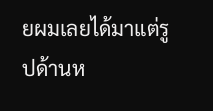ยผมเลยได้มาแต่รูปด้านห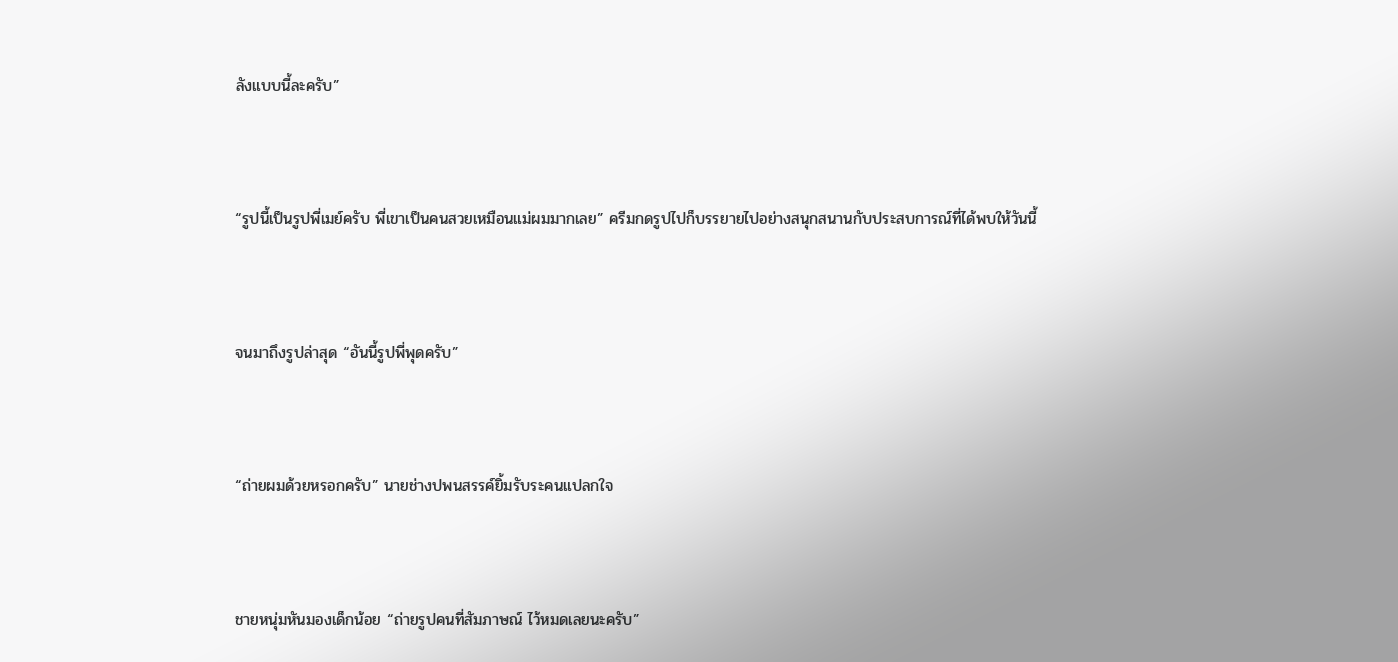ลังแบบนี้ละครับ”



“รูปนี้เป็นรูปพี่เมย์ครับ พี่เขาเป็นคนสวยเหมือนแม่ผมมากเลย” ครีมกดรูปไปก็บรรยายไปอย่างสนุกสนานกับประสบการณ์ที่ได้พบให้วันนี้



จนมาถึงรูปล่าสุด “อันนี้รูปพี่พุดครับ”



“ถ่ายผมด้วยหรอกครับ” นายช่างปพนสรรค์ยิ้มรับระคนแปลกใจ



ชายหนุ่มหันมองเด็กน้อย “ถ่ายรูปคนที่สัมภาษณ์ ไว้หมดเลยนะครับ”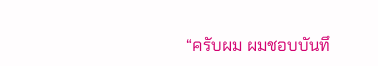“ครับผม ผมชอบบันทึ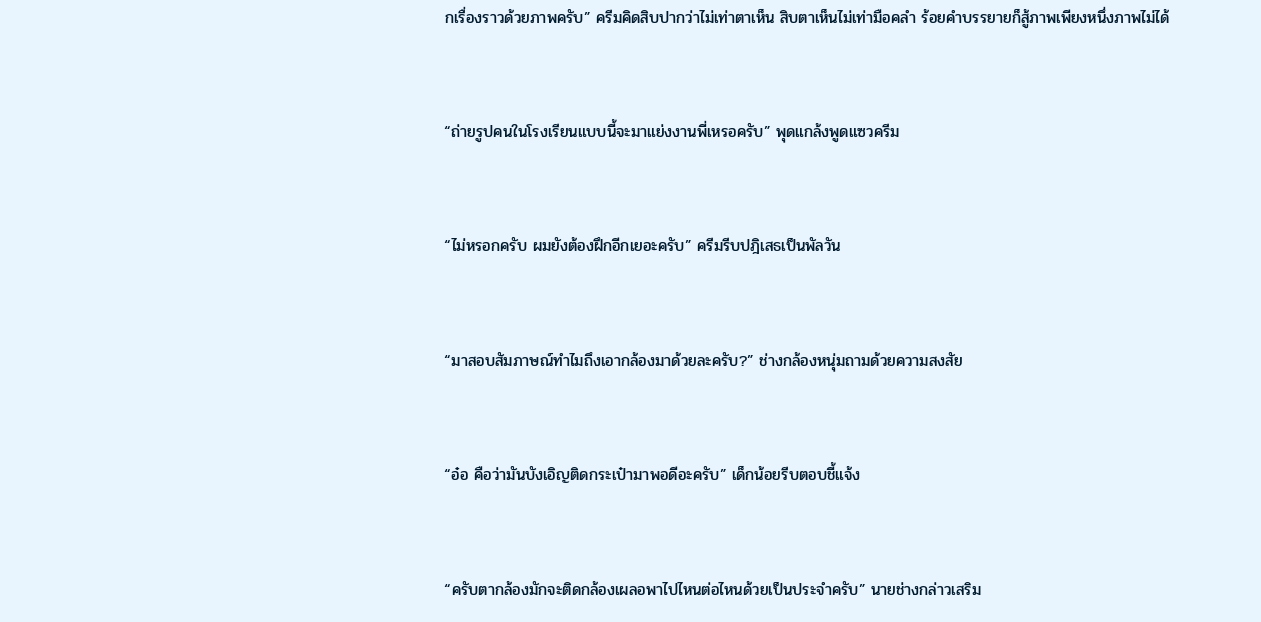กเรื่องราวด้วยภาพครับ” ครีมคิดสิบปากว่าไม่เท่าตาเห็น สิบตาเห็นไม่เท่ามือคลำ ร้อยคำบรรยายก็สู้ภาพเพียงหนึ่งภาพไม่ได้



“ถ่ายรูปคนในโรงเรียนแบบนี้จะมาแย่งงานพี่เหรอครับ” พุดแกล้งพูดแซวครีม



“ไม่หรอกครับ ผมยังต้องฝึกอีกเยอะครับ” ครีมรีบปฎิเสธเป็นพัลวัน



“มาสอบสัมภาษณ์ทำไมถึงเอากล้องมาด้วยละครับ?” ช่างกล้องหนุ่มถามด้วยความสงสัย



“อ๋อ คือว่ามันบังเอิญติดกระเป๋ามาพอดีอะครับ” เด็กน้อยรีบตอบชี้แจ้ง



“ครับตากล้องมักจะติดกล้องเผลอพาไปไหนต่อไหนด้วยเป็นประจำครับ” นายช่างกล่าวเสริม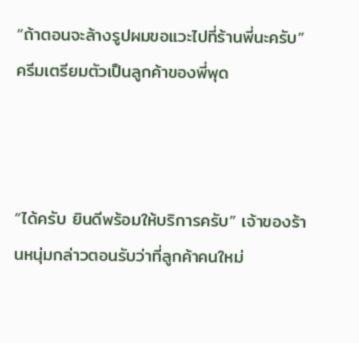“ถ้าตอนจะล้างรูปผมขอแวะไปที่ร้านพี่นะครับ”ครีมเตรียมตัวเป็นลูกค้าของพี่พุด



“ได้ครับ ยินดีพร้อมให้บริการครับ” เจ้าของร้านหนุ่มกล่าวตอนรับว่าที่ลูกค้าคนใหม่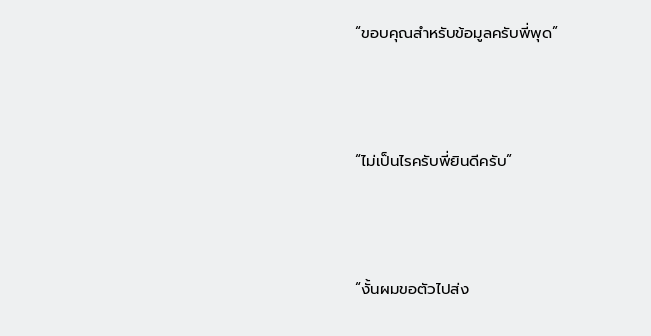“ขอบคุณสำหรับข้อมูลครับพี่พุด”



“ไม่เป็นไรครับพี่ยินดีครับ”



“งั้นผมขอตัวไปส่ง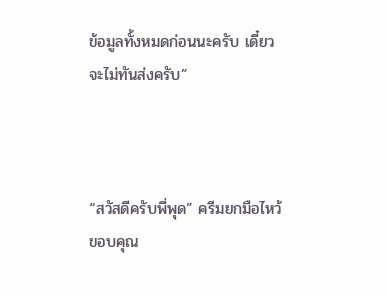ข้อมูลทั้งหมดก่อนนะครับ เดี๋ยวจะไม่ทันส่งครับ”



“สวัสดีครับพี่พุด” ครีมยกมือไหว้ขอบคุณ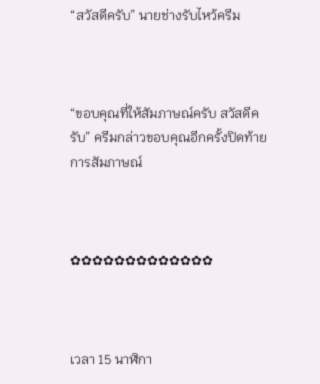“สวัสดีครับ” นายช่างรับไหว้ครีม



“ขอบคุณที่ให้สัมภาษณ์ครับ สวัสดีครับ” ครีมกล่าวขอบคุณอีกครั้งปิดท้ายการสัมภาษณ์



✿✿✿✿✿✿✿✿✿✿✿✿✿



เวลา 15 นาฬิกา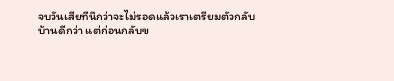จบวันเสียทีนึกว่าจะไม่รอดแล้วเราเตรียมตัวกลับบ้านดีกว่า แต่ก่อนกลับข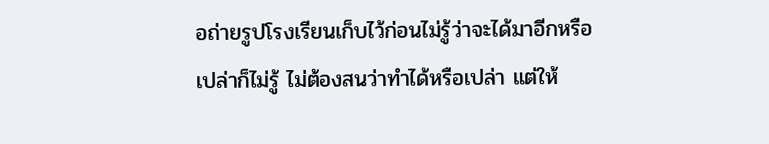อถ่ายรูปโรงเรียนเก็บไว้ก่อนไม่รู้ว่าจะได้มาอีกหรือเปล่าก็ไม่รู้ ไม่ต้องสนว่าทำได้หรือเปล่า แต่ให้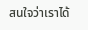สนใจว่าเราได้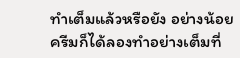ทำเต็มแล้วหรือยัง อย่างน้อยครีมก็ได้ลองทำอย่างเต็มที่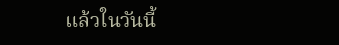แล้วในวันนี้